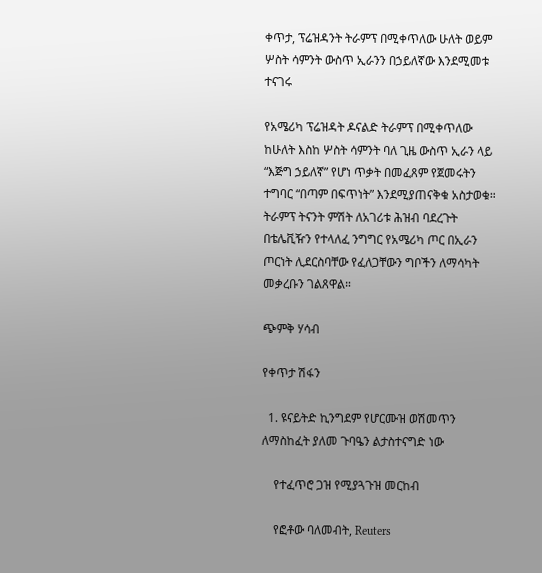ቀጥታ, ፕሬዝዳንት ትራምፕ በሚቀጥለው ሁለት ወይም ሦስት ሳምንት ውስጥ ኢራንን በኃይለኛው እንደሚመቱ ተናገሩ

የአሜሪካ ፕሬዝዳት ዶናልድ ትራምፕ በሚቀጥለው ከሁለት እስከ ሦስት ሳምንት ባለ ጊዜ ውስጥ ኢራን ላይ “እጅግ ኃይለኛ” የሆነ ጥቃት በመፈጸም የጀመሩትን ተግባር “በጣም በፍጥነት” እንደሚያጠናቅቁ አስታወቁ። ትራምፕ ትናንት ምሽት ለአገሪቱ ሕዝብ ባደረጉት በቴሌቪዥን የተላለፈ ንግግር የአሜሪካ ጦር በኢራን ጦርነት ሊደርስባቸው የፈለጋቸውን ግቦችን ለማሳካት መቃረቡን ገልጸዋል።

ጭምቅ ሃሳብ

የቀጥታ ሽፋን

  1. ዩናይትድ ኪንግደም የሆርሙዝ ወሽመጥን ለማስከፈት ያለመ ጉባዔን ልታስተናግድ ነው

    የተፈጥሮ ጋዝ የሚያጓጉዝ መርከብ

    የፎቶው ባለመብት, Reuters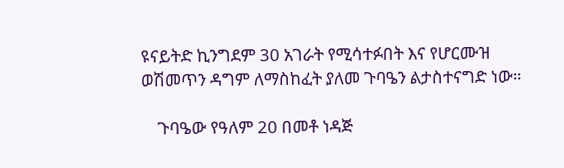ዩናይትድ ኪንግደም 30 አገራት የሚሳተፉበት እና የሆርሙዝ ወሽመጥን ዳግም ለማስከፈት ያለመ ጉባዔን ልታስተናግድ ነው።

    ጉባዔው የዓለም 20 በመቶ ነዳጅ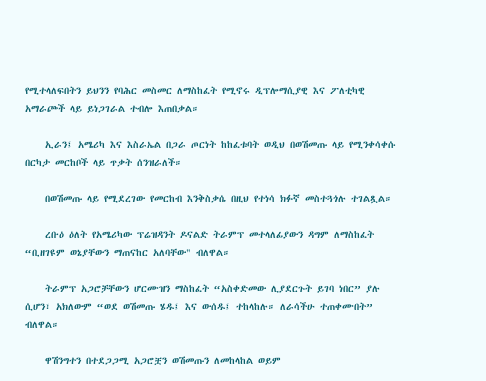የሚተላለፍበትን ይህንን የባሕር መስመር ለማስከፈት የሚኖሩ ዲፕሎማሲያዊ እና ፖለቲካዊ አማራጮች ላይ ይነጋገራል ተብሎ እጠበቃል።

    ኢራን፤ አሜሪካ እና እስራኤል በጋራ ጦርነት ከከፈቱባት ወዲህ በወሽመጡ ላይ የሚንቀሳቀሱ በርካታ መርከቦች ላይ ጥቃት ሰንዝራለች።

    በወሽመጡ ላይ የሚደረገው የመርከብ እንቅስቃሴ በዚህ የተነሳ ክፉኛ መስተጓጎሉ ተገልጿል።

    ረቡዕ ዕለት የአሜሪካው ፕሬዝዳንት ዶናልድ ትራምፕ መተላለፊያውን ዳግም ለማስከፈት “ቢዘገዩም ወኔያቸውን ማጠናከር አለባቸው" ብለዋል።

    ትራምፕ አጋሮቻቸውን ሆርሙዝን ማስከፈት “አስቀድመው ሊያደርጉት ይገባ ነበር” ያሉ ሲሆን፣ አክለውም “ወደ ወሽመጡ ሄዱ፤ እና ውሰዱ፤ ተከላከሉ። ለራሳችሁ ተጠቀሙበት” ብለዋል።

    ዋሽንግተን በተደጋጋሚ አጋሮቿን ወሽመጡን ለመከላከል ወይም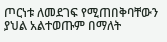ጦርነቱ ለመደገፍ የሚጠበቅባቸውን ያህል አልተወጡም በማለት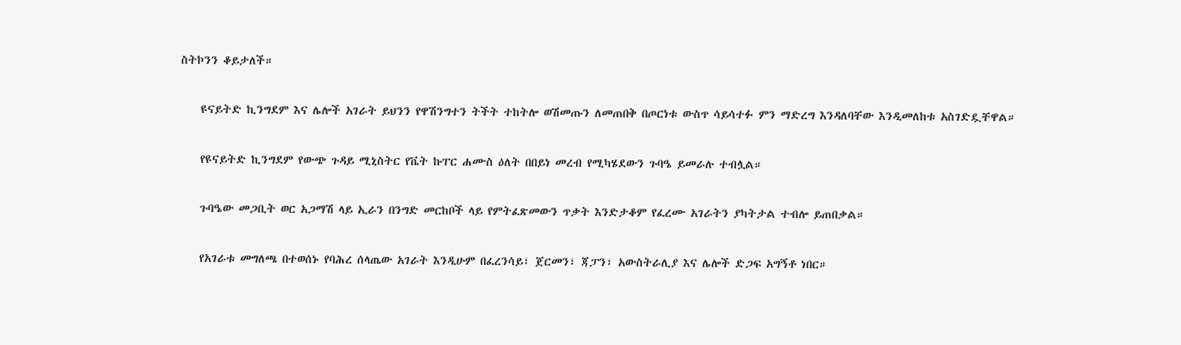ስትኮንን ቆይታለች።

    ዩናይትድ ኪንግደም እና ሌሎች አገራት ይህንን የዋሽንግተን ትችት ተከትሎ ወሽመጡን ለመጠበቅ በጦርነቱ ውስጥ ሳይሳተፉ ምን ማድረግ እንዳለባቸው እንዲመለከቱ አስገድዷቸዋል።

    የዩናይትድ ኪንግደም የውጭ ጉዳይ ሚኒስትር የቬት ኩፐር ሐሙስ ዕለት በበይነ መረብ የሚካሄደውን ጉባዔ ይመራሉ ተብሏል።

    ጉባዔው መጋቢት ወር አጋማሽ ላይ ኢራን በንግድ መርከቦች ላይ የምትፈጽመውን ጥቃት እንድታቆም የፈረሙ አገራትን ያካትታል ተብሎ ይጠበቃል።

    የአገራቱ መግለጫ በተወሰኑ የባሕረ ሰላጤው አገራት እንዲሁም በፈረንሳይ፣ ጀርመን፣ ጃፓን፣ አውስትራሊያ እና ሌሎች ድጋፍ አግኝቶ ነበር።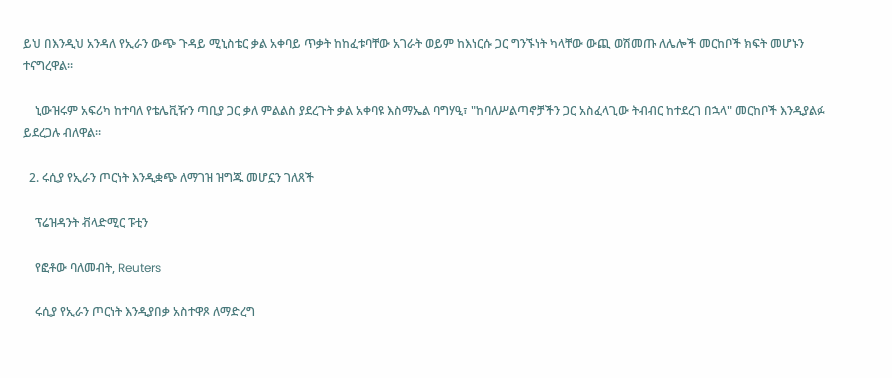ይህ በእንዲህ አንዳለ የኢራን ውጭ ጉዳይ ሚኒስቴር ቃል አቀባይ ጥቃት ከከፈቱባቸው አገራት ወይም ከእነርሱ ጋር ግንኙነት ካላቸው ውጪ ወሽመጡ ለሌሎች መርከቦች ክፍት መሆኑን ተናግረዋል።

    ኒውዝሩም አፍሪካ ከተባለ የቴሌቪዥን ጣቢያ ጋር ቃለ ምልልስ ያደረጉት ቃል አቀባዩ እስማኤል ባግሃዒ፣ "ከባለሥልጣኖቻችን ጋር አስፈላጊው ትብብር ከተደረገ በኋላ" መርከቦች እንዲያልፉ ይደረጋሉ ብለዋል።

  2. ሩሲያ የኢራን ጦርነት እንዲቋጭ ለማገዝ ዝግጁ መሆኗን ገለጸች

    ፕሬዝዳንት ቭላድሚር ፑቲን

    የፎቶው ባለመብት, Reuters

    ሩሲያ የኢራን ጦርነት እንዲያበቃ አስተዋጾ ለማድረግ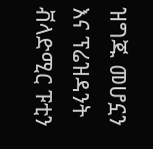ዝግጁ መሆኗን እና ፕሬዝዳንት ቭላድሚር ፑቲን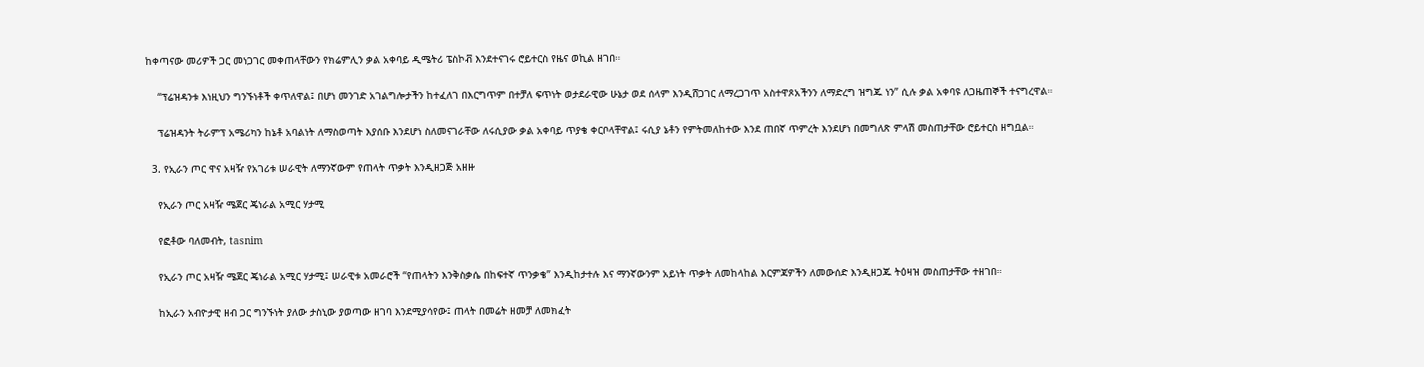ከቀጣናው መሪዎች ጋር መነጋገር መቀጠላቸውን የክሬምሊን ቃል አቀባይ ዲሜትሪ ፔስኮቭ እንደተናገሩ ሮይተርስ የዜና ወኪል ዘገበ።

    “ፕሬዝዳንቱ እነዚህን ግንኙነቶች ቀጥለዋል፤ በሆነ መንገድ አገልግሎታችን ከተፈለገ በእርግጥም በተቻለ ፍጥነት ወታደራዊው ሁኔታ ወደ ሰላም እንዲሸጋገር ለማረጋገጥ አስተዋጾአችንን ለማድረግ ዝግጁ ነን” ሲሉ ቃል አቀባዩ ለጋዜጠኞች ተናግረዋል።

    ፕሬዝዳንት ትራምፕ አሜሪካን ከኔቶ አባልነት ለማስወጣት እያሰቡ እንደሆነ ስለመናገራቸው ለሩሲያው ቃል አቀባይ ጥያቄ ቀርቦላቸዋል፤ ሩሲያ ኔቶን የምትመለከተው እንደ ጠበኛ ጥምረት እንደሆነ በመግለጽ ምላሽ መስጠታቸው ሮይተርስ ዘግቧል።

  3. የኢራን ጦር ዋና አዛዥ የአገሪቱ ሠራዊት ለማንኛውም የጠላት ጥቃት እንዲዘጋጅ አዘዙ

    የኢራን ጦር አዛዥ ሜጀር ጄነራል አሚር ሃታሚ

    የፎቶው ባለመብት, tasnim

    የኢራን ጦር አዛዥ ሜጀር ጄነራል አሚር ሃታሚ፤ ሠራዊቱ አመራሮች “የጠላትን እንቅስቃሴ በከፍተኛ ጥንቃቄ” እንዲከታተሉ እና ማንኛውንም አይነት ጥቃት ለመከላከል እርምጃዎችን ለመውሰድ እንዲዘጋጁ ትዕዛዝ መስጠታቸው ተዘገበ።

    ከኢራን አብዮታዊ ዘብ ጋር ግንኙነት ያለው ታስኒው ያወጣው ዘገባ እንደሚያሳየው፤ ጠላት በመሬት ዘመቻ ለመክፈት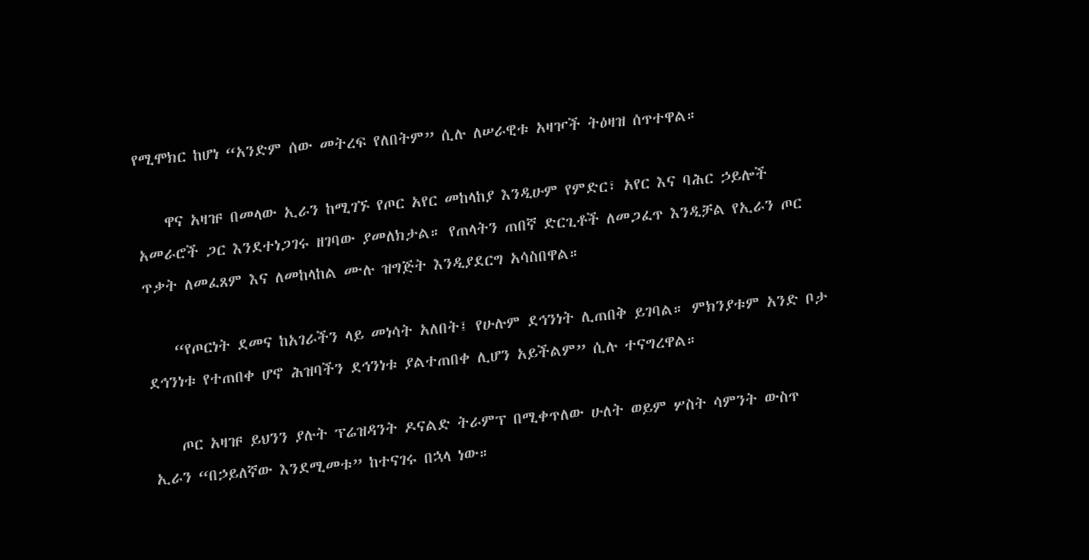የሚሞክር ከሆነ “አንድም ሰው መትረፍ የለበትም” ሲሉ ለሠራዊቱ አዛዦች ትዕዛዝ ሰጥተዋል።

    ዋና አዛዡ በመላው ኢራን ከሚገኙ የጦር አየር መከላከያ እንዲሁም የምድር፣ አየር እና ባሕር ኃይሎች አመራሮች ጋር እንደተነጋገሩ ዘገባው ያመለክታል። የጠላትን ጠበኛ ድርጊቶች ለመጋፈጥ እንዲቻል የኢራን ጦር ጥቃት ለመፈጸም እና ለመከላከል ሙሉ ዝግጅት እንዲያደርግ አሳስበዋል።

    “የጦርነት ደመና ከአገራችን ላይ መነሳት አለበት፤ የሁሉም ደኅንነት ሊጠበቅ ይገባል። ምክንያቱም አንድ ቦታ ደኅንነቱ የተጠበቀ ሆኖ ሕዝባችን ደኅንነቱ ያልተጠበቀ ሊሆን አይችልም” ሲሉ ተናግረዋል።

    ጦር አዛዡ ይህንን ያሉት ፕሬዝዳንት ዶናልድ ትራምፕ በሚቀጥለው ሁለት ወይም ሦስት ሳምንት ውስጥ ኢራን “በኃይለኛው እንደሚመቱ” ከተናገሩ በኋላ ነው።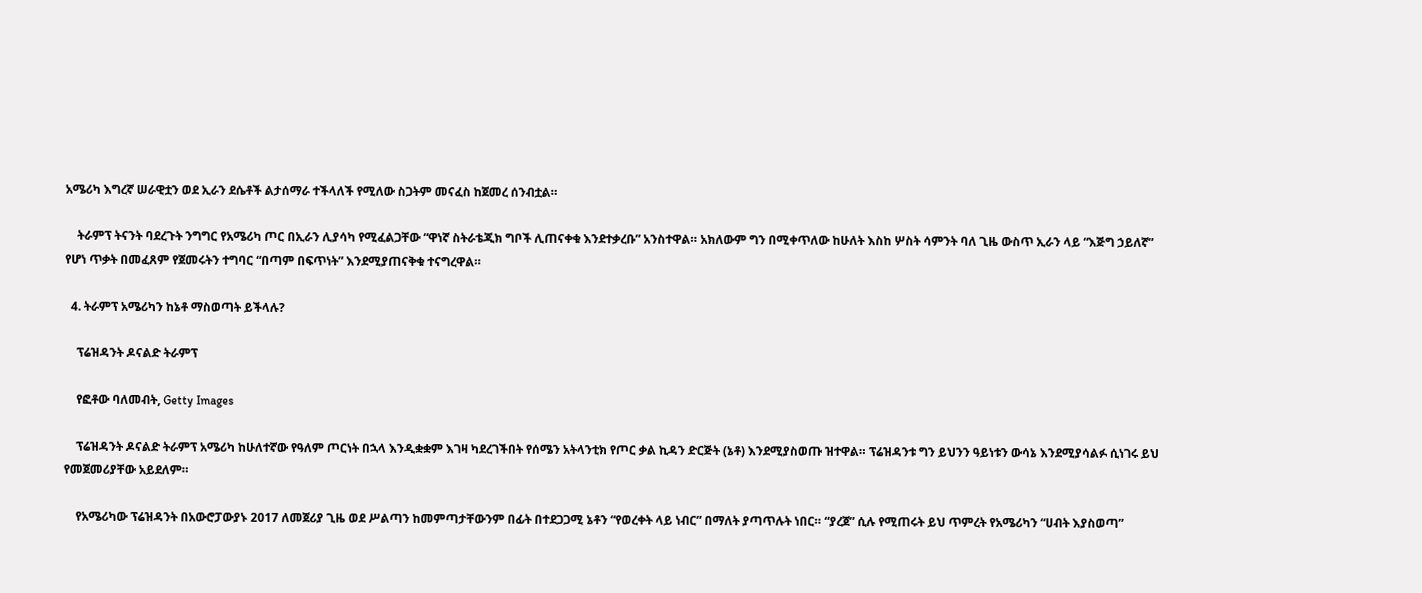አሜሪካ እግረኛ ሠራዊቷን ወደ ኢራን ደሴቶች ልታሰማራ ተችላለች የሚለው ስጋትም መናፈስ ከጀመረ ሰንብቷል።

    ትራምፕ ትናንት ባደረጉት ንግግር የአሜሪካ ጦር በኢራን ሊያሳካ የሚፈልጋቸው “ዋነኛ ስትራቴጂክ ግቦች ሊጠናቀቁ እንደተቃረቡ” አንስተዋል። አክለውም ግን በሚቀጥለው ከሁለት እስከ ሦስት ሳምንት ባለ ጊዜ ውስጥ ኢራን ላይ “እጅግ ኃይለኛ” የሆነ ጥቃት በመፈጸም የጀመሩትን ተግባር “በጣም በፍጥነት” እንደሚያጠናቅቁ ተናግረዋል።

  4. ትራምፕ አሜሪካን ከኔቶ ማስወጣት ይችላሉ?

    ፕሬዝዳንት ዶናልድ ትራምፕ

    የፎቶው ባለመብት, Getty Images

    ፕሬዝዳንት ዶናልድ ትራምፕ አሜሪካ ከሁለተኛው የዓለም ጦርነት በኋላ እንዲቋቋም እገዛ ካደረገችበት የሰሜን አትላንቲክ የጦር ቃል ኪዳን ድርጅት (ኔቶ) እንደሚያስወጡ ዝተዋል። ፕሬዝዳንቱ ግን ይህንን ዓይነቱን ውሳኔ እንደሚያሳልፉ ሲነገሩ ይህ የመጀመሪያቸው አይደለም።

    የአሜሪካው ፕሬዝዳንት በአውሮፓውያኑ 2017 ለመጀሪያ ጊዜ ወደ ሥልጣን ከመምጣታቸውንም በፊት በተደጋጋሚ ኔቶን “የወረቀት ላይ ነብር” በማለት ያጣጥሉት ነበር። “ያረጀ” ሲሉ የሚጠሩት ይህ ጥምረት የአሜሪካን “ሀብት እያስወጣ”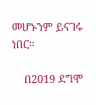መሆኑንም ይናገሩ ነበር።

    በ2019 ደግሞ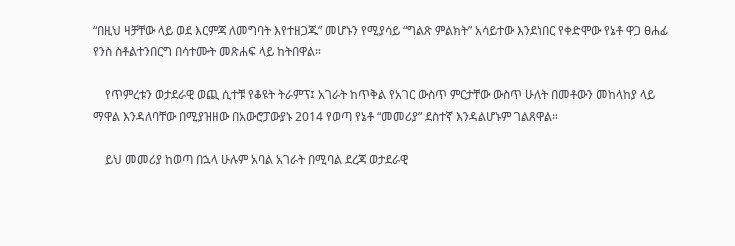“በዚህ ዛቻቸው ላይ ወደ እርምጃ ለመግባት እየተዘጋጁ” መሆኑን የሚያሳይ “ግልጽ ምልክት” አሳይተው እንደነበር የቀድሞው የኔቶ ዋጋ ፀሐፊ የንስ ስቶልተንበርግ በሳተሙት መጽሐፍ ላይ ከትበዋል።

    የጥምረቱን ወታደራዊ ወጪ ሲተቹ የቆዩት ትራምፕ፤ አገራት ከጥቅል የአገር ውስጥ ምርታቸው ውስጥ ሁለት በመቶውን መከላከያ ላይ ማዋል እንዳለባቸው በሚያዝዘው በአውሮፓውያኑ 2014 የወጣ የኔቶ “መመሪያ” ደስተኛ እንዳልሆኑም ገልጸዋል።

    ይህ መመሪያ ከወጣ በኋላ ሁሉም አባል አገራት በሚባል ደረጃ ወታደራዊ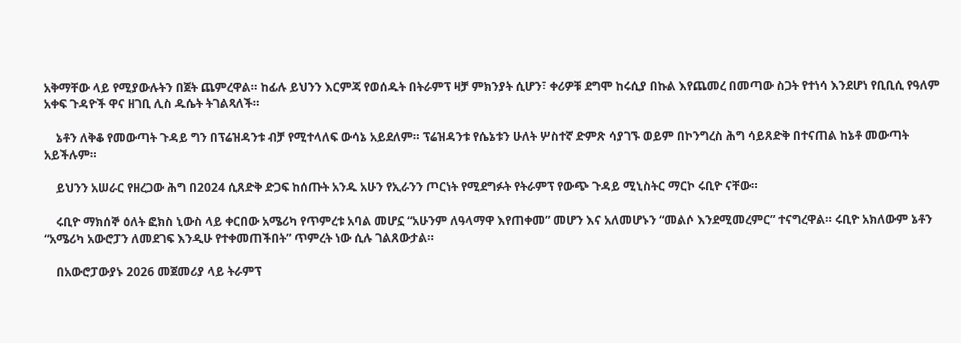አቅማቸው ላይ የሚያውሉትን በጀት ጨምረዋል። ከፊሉ ይህንን እርምጃ የወሰዱት በትራምፕ ዛቻ ምክንያት ሲሆን፣ ቀሪዎቹ ደግሞ ከሩሲያ በኩል እየጨመረ በመጣው ስጋት የተነሳ እንደሆነ የቢቢሲ የዓለም አቀፍ ጉዳዮች ዋና ዘገቢ ሊስ ዱሴት ትገልጻለች።

    ኔቶን ለቅቆ የመውጣት ጉዳይ ግን በፕሬዝዳንቱ ብቻ የሚተላለፍ ውሳኔ አይደለም። ፕሬዝዳንቱ የሴኔቱን ሁለት ሦስተኛ ድምጽ ሳያገኙ ወይም በኮንግረስ ሕግ ሳይጸድቅ በተናጠል ከኔቶ መውጣት አይችሉም።

    ይህንን አሠራር የዘረጋው ሕግ በ2024 ሲጸድቅ ድጋፍ ከሰጡት አንዱ አሁን የኢራንን ጦርነት የሚደግፉት የትራምፕ የውጭ ጉዳይ ሚኒስትር ማርኮ ሩቢዮ ናቸው።

    ሩቢዮ ማክሰኞ ዕለት ፎክስ ኒውስ ላይ ቀርበው አሜሪካ የጥምረቱ አባል መሆኗ “አሁንም ለዓላማዋ እየጠቀመ” መሆን እና አለመሆኑን “መልሶ እንደሚመረምር” ተናግረዋል። ሩቢዮ አክለውም ኔቶን “አሜሪካ አውሮፓን ለመደገፍ እንዲሁ የተቀመጠችበት” ጥምረት ነው ሲሉ ገልጸውታል።

    በአውሮፓውያኑ 2026 መጀመሪያ ላይ ትራምፕ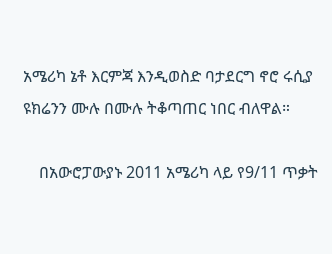አሜሪካ ኔቶ እርምጃ እንዲወስድ ባታደርግ ኖሮ ሩሲያ ዩክሬንን ሙሉ በሙሉ ትቆጣጠር ነበር ብለዋል።

    በአውሮፓውያኑ 2011 አሜሪካ ላይ የ9/11 ጥቃት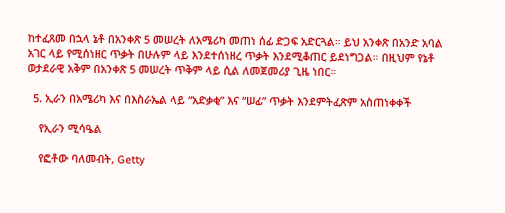ከተፈጸመ በኋላ ኔቶ በአንቀጽ 5 መሠረት ለአሜሪካ መጠነ ሰፊ ድጋፍ አድርጓል። ይህ አንቀጽ በአንድ አባል አገር ላይ የሚሰነዘር ጥቃት በሁሉም ላይ እንደተሰነዘረ ጥቃት እንደሚቆጠር ይደነግጋል። በዚህም የኔቶ ወታደራዊ አቅም በአንቀጽ 5 መሠረት ጥቅም ላይ ሲል ለመጀመሪያ ጊዜ ነበር።

  5. ኢራን በአሜሪካ እና በእስራኤል ላይ “አድቃቂ” እና “ሠፊ” ጥቃት እንደምትፈጽም አስጠነቀቀች

    የኢራን ሚሳዔል

    የፎቶው ባለመብት, Getty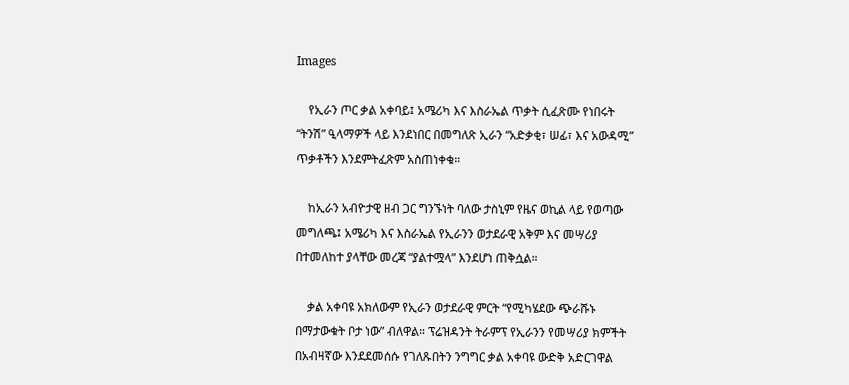Images

    የኢራን ጦር ቃል አቀባይ፤ አሜሪካ እና እስራኤል ጥቃት ሲፈጽሙ የነበሩት “ትንሽ” ዒላማዎች ላይ እንደነበር በመግለጽ ኢራን “አድቃቂ፣ ሠፊ፣ እና አውዳሚ” ጥቃቶችን እንደምትፈጽም አስጠነቀቁ።

    ከኢራን አብዮታዊ ዘብ ጋር ግንኙነት ባለው ታስኒም የዜና ወኪል ላይ የወጣው መግለጫ፤ አሜሪካ እና እስራኤል የኢራንን ወታደራዊ አቅም እና መሣሪያ በተመለከተ ያላቸው መረጃ “ያልተሟላ” እንደሆነ ጠቅሷል።

    ቃል አቀባዩ አክለውም የኢራን ወታደራዊ ምርት “የሚካሄደው ጭራሹኑ በማታውቁት ቦታ ነው” ብለዋል። ፕሬዝዳንት ትራምፕ የኢራንን የመሣሪያ ክምችት በአብዛኛው እንደደመሰሱ የገለጹበትን ንግግር ቃል አቀባዩ ውድቅ አድርገዋል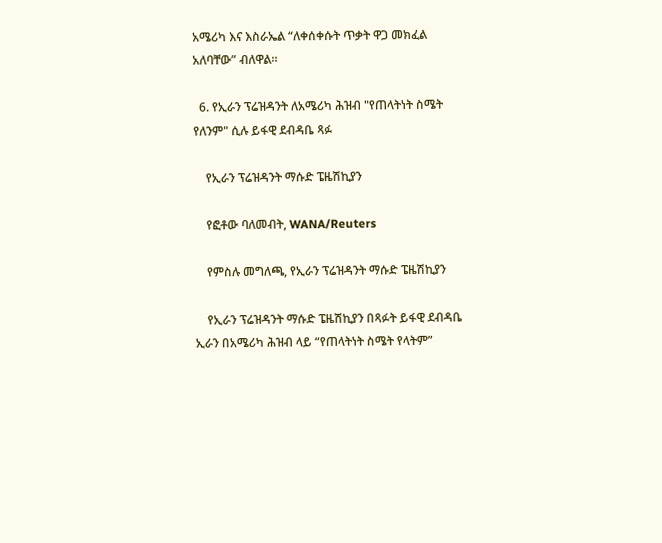አሜሪካ እና እስራኤል “ለቀሰቀሱት ጥቃት ዋጋ መክፈል አለባቸው” ብለዋል።

  6. የኢራን ፕሬዝዳንት ለአሜሪካ ሕዝብ "የጠላትነት ስሜት የለንም" ሲሉ ይፋዊ ደብዳቤ ጻፉ

    የኢራን ፕሬዝዳንት ማሱድ ፔዜሽኪያን

    የፎቶው ባለመብት, WANA/Reuters

    የምስሉ መግለጫ, የኢራን ፕሬዝዳንት ማሱድ ፔዜሽኪያን

    የኢራን ፕሬዝዳንት ማሱድ ፔዜሽኪያን በጻፉት ይፋዊ ደብዳቤ ኢራን በአሜሪካ ሕዝብ ላይ “የጠላትነት ስሜት የላትም”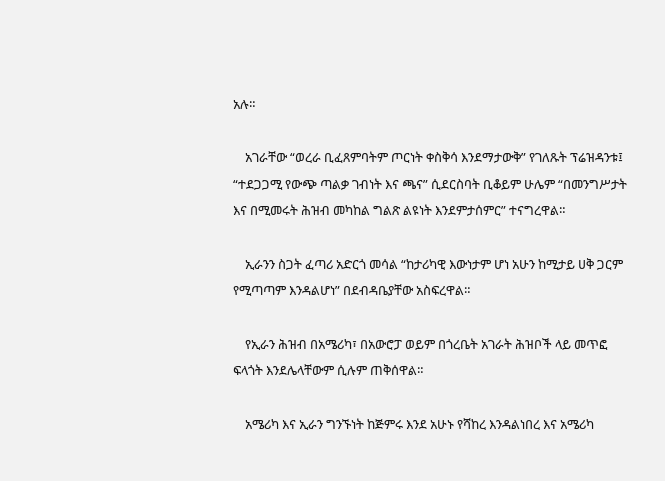አሉ።

    አገራቸው “ወረራ ቢፈጸምባትም ጦርነት ቀስቅሳ እንደማታውቅ” የገለጹት ፕሬዝዳንቱ፤ “ተደጋጋሚ የውጭ ጣልቃ ገብነት እና ጫና” ሲደርስባት ቢቆይም ሁሌም “በመንግሥታት እና በሚመሩት ሕዝብ መካከል ግልጽ ልዩነት እንደምታሰምር” ተናግረዋል።

    ኢራንን ስጋት ፈጣሪ አድርጎ መሳል “ከታሪካዊ እውነታም ሆነ አሁን ከሚታይ ሀቅ ጋርም የሚጣጣም እንዳልሆነ” በደብዳቤያቸው አስፍረዋል።

    የኢራን ሕዝብ በአሜሪካ፣ በአውሮፓ ወይም በጎረቤት አገራት ሕዝቦች ላይ መጥፎ ፍላጎት እንደሌላቸውም ሲሉም ጠቅሰዋል።

    አሜሪካ እና ኢራን ግንኙነት ከጅምሩ እንደ አሁኑ የሻከረ እንዳልነበረ እና አሜሪካ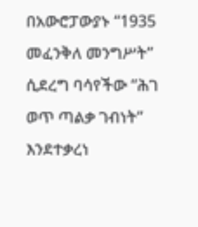በአውሮፓውያኑ “1935 መፈንቅለ መንግሥት” ሲደረግ ባሳየችው “ሕገ ወጥ ጣልቃ ገብነት” እንደተቃረነ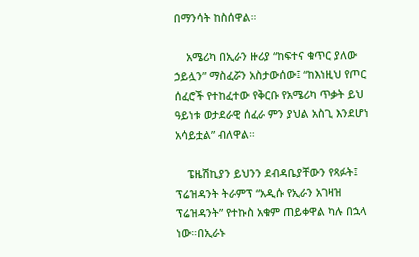በማንሳት ከስሰዋል።

    አሜሪካ በኢራን ዙሪያ “ከፍተና ቁጥር ያለው ኃይሏን” ማስፈሯን አስታውሰው፤ “ከእነዚህ የጦር ሰፈሮች የተከፈተው የቅርቡ የአሜሪካ ጥቃት ይህ ዓይነቱ ወታደራዊ ሰፈራ ምን ያህል አስጊ እንደሆነ አሳይቷል” ብለዋል።

    ፔዜሽኪያን ይህንን ደብዳቤያቸውን የጻፉት፤ ፕሬዝዳንት ትራምፕ “አዲሱ የኢራን አገዛዝ ፕሬዝዳንት” የተኩስ አቁም ጠይቀዋል ካሉ በኋላ ነው።በኢራኑ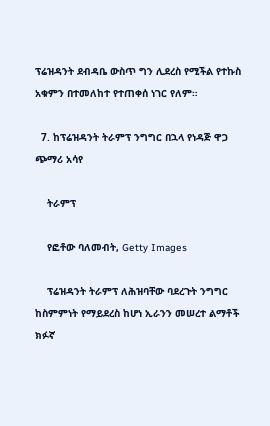ፕሬዝዳንት ደብዳቤ ውስጥ ግን ሊደረስ የሚችል የተኩስ አቁምን በተመለከተ የተጠቀሰ ነገር የለም።

  7. ከፕሬዝዳንት ትራምፕ ንግግር በኋላ የነዳጅ ዋጋ ጭማሪ አሳየ

    ትራምፕ

    የፎቶው ባለመብት, Getty Images

    ፕሬዝዳንት ትራምፕ ለሕዝባቸው ባደረጉት ንግግር ከስምምነት የማይደረስ ከሆነ ኢራንን መሠረተ ልማቶች ክፉኛ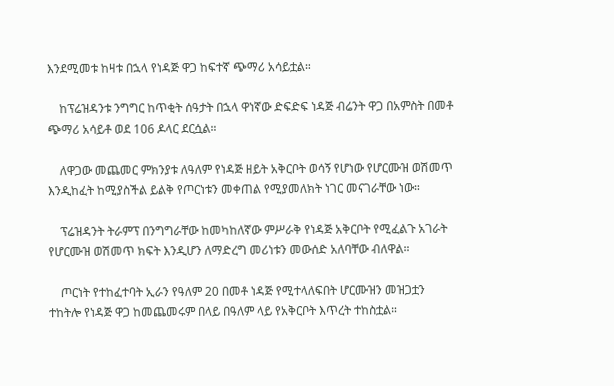እንደሚመቱ ከዛቱ በኋላ የነዳጅ ዋጋ ከፍተኛ ጭማሪ አሳይቷል።

    ከፕሬዝዳንቱ ንግግር ከጥቂት ሰዓታት በኋላ ዋነኛው ድፍድፍ ነዳጅ ብሬንት ዋጋ በአምስት በመቶ ጭማሪ አሳይቶ ወደ 106 ዶላር ደርሷል።

    ለዋጋው መጨመር ምክንያቱ ለዓለም የነዳጅ ዘይት አቅርቦት ወሳኝ የሆነው የሆርሙዝ ወሽመጥ እንዲከፈት ከሚያስችል ይልቅ የጦርነቱን መቀጠል የሚያመለክት ነገር መናገራቸው ነው።

    ፕሬዝዳንት ትራምፕ በንግግራቸው ከመካከለኛው ምሥራቅ የነዳጅ አቅርቦት የሚፈልጉ አገራት የሆርሙዝ ወሽመጥ ክፍት እንዲሆን ለማድረግ መሪነቱን መውሰድ አለባቸው ብለዋል።

    ጦርነት የተከፈተባት ኢራን የዓለም 20 በመቶ ነዳጅ የሚተላለፍበት ሆርሙዝን መዝጋቷን ተከትሎ የነዳጅ ዋጋ ከመጨመሩም በላይ በዓለም ላይ የአቅርቦት እጥረት ተከስቷል።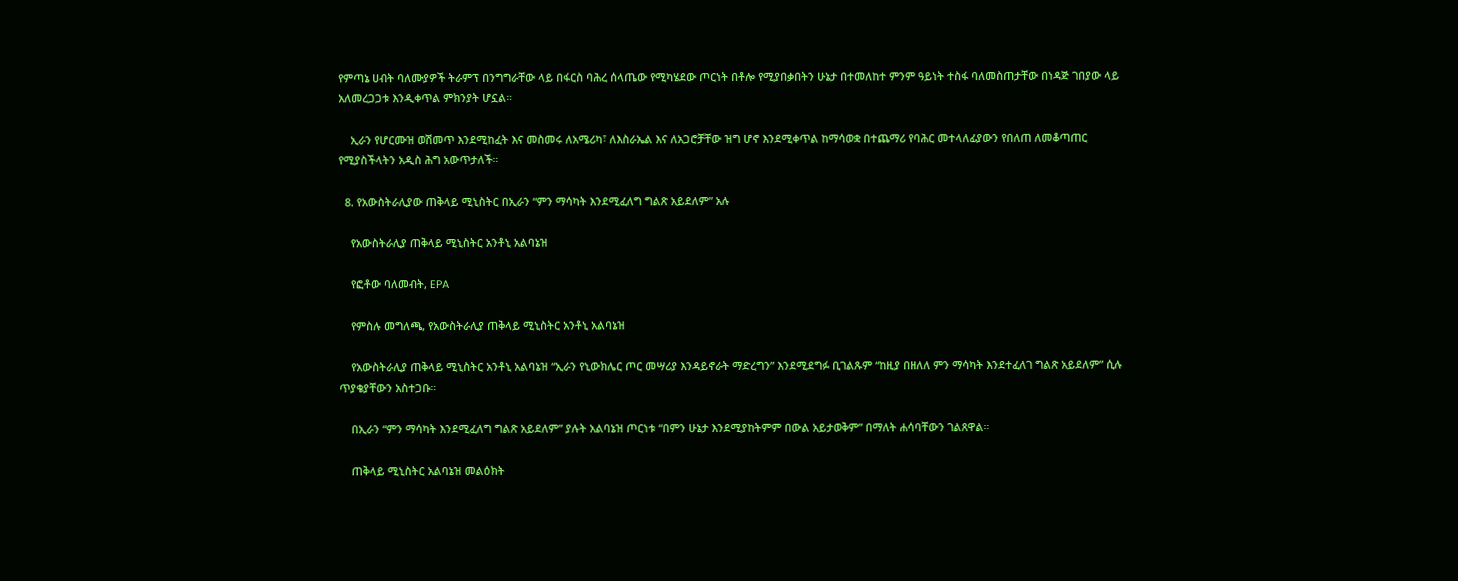የምጣኔ ሀብት ባለሙያዎች ትራምፕ በንግግራቸው ላይ በፋርስ ባሕረ ሰላጤው የሚካሄደው ጦርነት በቶሎ የሚያበቃበትን ሁኔታ በተመለከተ ምንም ዓይነት ተስፋ ባለመስጠታቸው በነዳጅ ገበያው ላይ አለመረጋጋቱ እንዲቀጥል ምክንያት ሆኗል።

    ኢራን የሆርሙዝ ወሽመጥ እንደሚከፈት እና መስመሩ ለአሜሪካ፣ ለእስራኤል እና ለአጋሮቻቸው ዝግ ሆኖ እንደሚቀጥል ከማሳወቋ በተጨማሪ የባሕር መተላለፊያውን የበለጠ ለመቆጣጠር የሚያስችላትን አዲስ ሕግ አውጥታለች።

  8. የአውስትራሊያው ጠቅላይ ሚኒስትር በኢራን “ምን ማሳካት እንደሚፈለግ ግልጽ አይደለም” አሉ

    የአውስትራሊያ ጠቅላይ ሚኒስትር አንቶኒ አልባኔዝ

    የፎቶው ባለመብት, EPA

    የምስሉ መግለጫ, የአውስትራሊያ ጠቅላይ ሚኒስትር አንቶኒ አልባኔዝ

    የአውስትራሊያ ጠቅላይ ሚኒስትር አንቶኒ አልባኔዝ “ኢራን የኒውክሌር ጦር መሣሪያ እንዳይኖራት ማድረግን” እንደሚደግፉ ቢገልጹም “ከዚያ በዘለለ ምን ማሳካት እንደተፈለገ ግልጽ አይደለም” ሲሉ ጥያቄያቸውን አስተጋቡ።

    በኢራን “ምን ማሳካት እንደሚፈለግ ግልጽ አይደለም” ያሉት አልባኔዝ ጦርነቱ “በምን ሁኔታ እንደሚያከትምም በውል አይታወቅም” በማለት ሐሳባቸውን ገልጸዋል።

    ጠቅላይ ሚኒስትር አልባኔዝ መልዕክት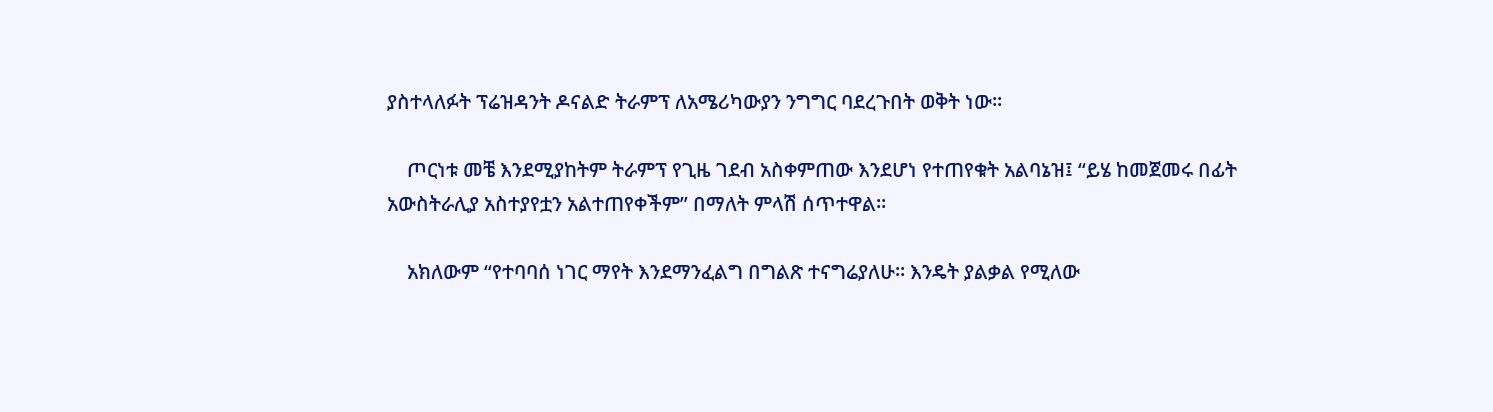ያስተላለፉት ፕሬዝዳንት ዶናልድ ትራምፕ ለአሜሪካውያን ንግግር ባደረጉበት ወቅት ነው።

    ጦርነቱ መቼ እንደሚያከትም ትራምፕ የጊዜ ገደብ አስቀምጠው እንደሆነ የተጠየቁት አልባኔዝ፤ “ይሄ ከመጀመሩ በፊት አውስትራሊያ አስተያየቷን አልተጠየቀችም” በማለት ምላሽ ሰጥተዋል።

    አክለውም “የተባባሰ ነገር ማየት እንደማንፈልግ በግልጽ ተናግሬያለሁ። እንዴት ያልቃል የሚለው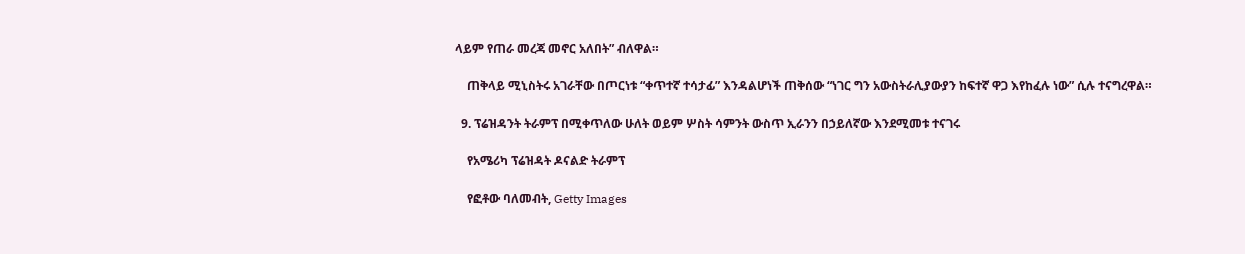ላይም የጠራ መረጃ መኖር አለበት” ብለዋል።

    ጠቅላይ ሚኒስትሩ አገራቸው በጦርነቱ “ቀጥተኛ ተሳታፊ” እንዳልሆነች ጠቅሰው “ነገር ግን አውስትራሊያውያን ከፍተኛ ዋጋ እየከፈሉ ነው” ሲሉ ተናግረዋል።

  9. ፕሬዝዳንት ትራምፕ በሚቀጥለው ሁለት ወይም ሦስት ሳምንት ውስጥ ኢራንን በኃይለኛው እንደሚመቱ ተናገሩ

    የአሜሪካ ፕሬዝዳት ዶናልድ ትራምፕ

    የፎቶው ባለመብት, Getty Images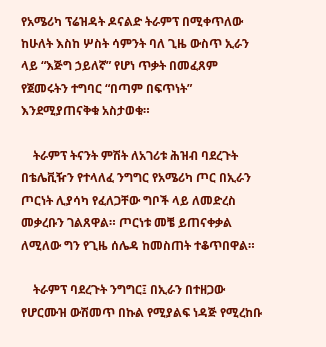የአሜሪካ ፕሬዝዳት ዶናልድ ትራምፕ በሚቀጥለው ከሁለት እስከ ሦስት ሳምንት ባለ ጊዜ ውስጥ ኢራን ላይ “እጅግ ኃይለኛ” የሆነ ጥቃት በመፈጸም የጀመሩትን ተግባር “በጣም በፍጥነት” እንደሚያጠናቅቁ አስታወቁ።

    ትራምፕ ትናንት ምሽት ለአገሪቱ ሕዝብ ባደረጉት በቴሌቪዥን የተላለፈ ንግግር የአሜሪካ ጦር በኢራን ጦርነት ሊያሳካ የፈለጋቸው ግቦች ላይ ለመድረስ መቃረቡን ገልጸዋል። ጦርነቱ መቼ ይጠናቀቃል ለሚለው ግን የጊዜ ሰሌዳ ከመስጠት ተቆጥበዋል።

    ትራምፕ ባደረጉት ንግግር፤ በኢራን በተዘጋው የሆርሙዝ ውሽመጥ በኩል የሚያልፍ ነዳጅ የሚረከቡ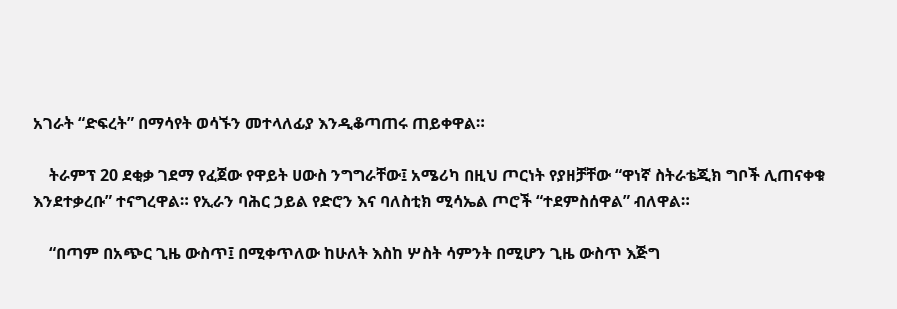አገራት “ድፍረት” በማሳየት ወሳኙን መተላለፊያ እንዲቆጣጠሩ ጠይቀዋል።

    ትራምፕ 20 ደቂቃ ገደማ የፈጀው የዋይት ሀውስ ንግግራቸው፤ አሜሪካ በዚህ ጦርነት የያዘቻቸው “ዋነኛ ስትራቴጂክ ግቦች ሊጠናቀቁ እንደተቃረቡ” ተናግረዋል። የኢራን ባሕር ኃይል የድሮን እና ባለስቲክ ሚሳኤል ጦሮች “ተደምስሰዋል” ብለዋል።

    “በጣም በአጭር ጊዜ ውስጥ፤ በሚቀጥለው ከሁለት እስከ ሦስት ሳምንት በሚሆን ጊዜ ውስጥ እጅግ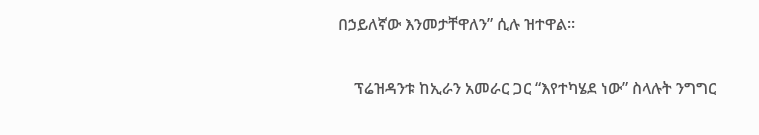በኃይለኛው እንመታቸዋለን” ሲሉ ዝተዋል።

    ፕሬዝዳንቱ ከኢራን አመራር ጋር “እየተካሄደ ነው” ስላሉት ንግግር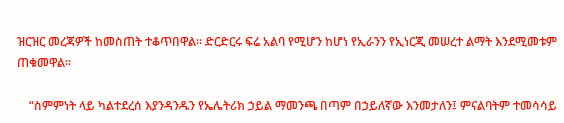ዝርዝር መረጃዎች ከመስጠት ተቆጥበዋል። ድርድርሩ ፍሬ አልባ የሚሆን ከሆነ የኢራንን የኢነርጂ መሠረተ ልማት እንደሚመቱም ጠቁመዋል።

    “ስምምነት ላይ ካልተደረሰ እያንዳንዱን የኤሌትሪክ ኃይል ማመንጫ በጣም በኃይለኛው እንመታለን፤ ምናልባትም ተመሳሳይ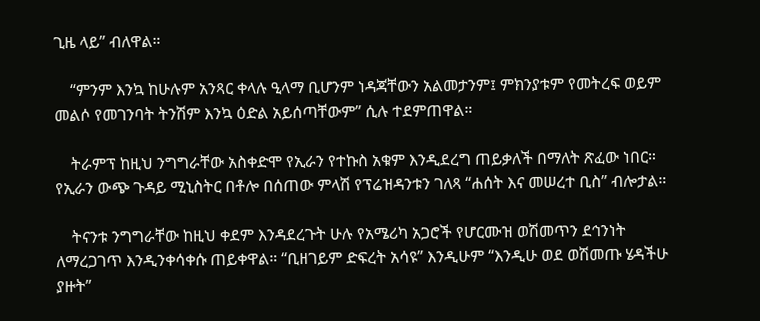ጊዜ ላይ” ብለዋል።

    “ምንም እንኳ ከሁሉም አንጻር ቀላሉ ዒላማ ቢሆንም ነዳጃቸውን አልመታንም፤ ምክንያቱም የመትረፍ ወይም መልሶ የመገንባት ትንሽም እንኳ ዕድል አይሰጣቸውም” ሲሉ ተደምጠዋል።

    ትራምፕ ከዚህ ንግግራቸው አስቀድሞ የኢራን የተኩስ አቁም እንዲደረግ ጠይቃለች በማለት ጽፈው ነበር። የኢራን ውጭ ጉዳይ ሚኒስትር በቶሎ በሰጠው ምላሽ የፕሬዝዳንቱን ገለጻ “ሐሰት እና መሠረተ ቢስ” ብሎታል።

    ትናንቱ ንግግራቸው ከዚህ ቀደም እንዳደረጉት ሁሉ የአሜሪካ አጋሮች የሆርሙዝ ወሽመጥን ደኅንነት ለማረጋገጥ እንዲንቀሳቀሱ ጠይቀዋል። “ቢዘገይም ድፍረት አሳዩ” እንዲሁም “እንዲሁ ወደ ወሽመጡ ሄዳችሁ ያዙት”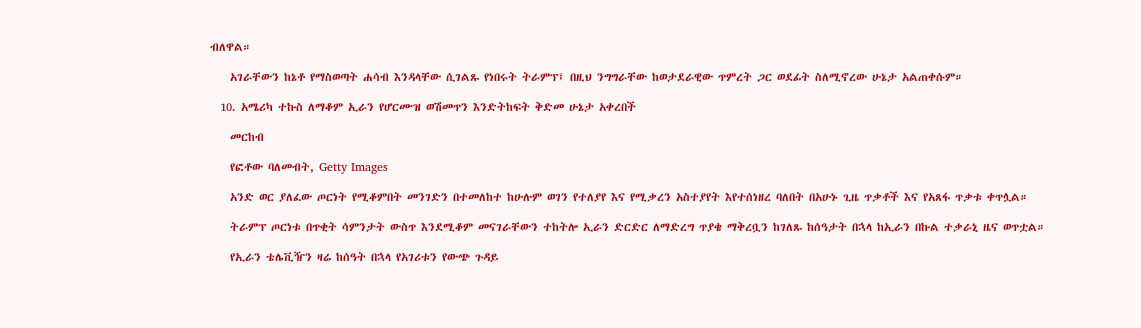ብለዋል።

    አገራቸውን ከኔቶ የማስወጣት ሐሳብ እንዳላቸው ሲገልጹ የነበሩት ትራምፕ፤ በዚህ ንግግራቸው ከወታደራዊው ጥምረት ጋር ወደፊት ስለሚኖረው ሁኔታ አልጠቀሱም።

  10. አሜሪካ ተኩስ ለማቆም ኢራን የሆርሙዝ ወሽመጥን እንድትከፍት ቅድመ ሁኔታ አቀረበች

    መርከብ

    የፎቶው ባለመብት, Getty Images

    አንድ ወር ያለፈው ጦርነት የሚቆምበት መንገድን በተመለከተ ከሁሉም ወገን የተለያየ እና የሚቃረን አስተያየት እየተሰነዘረ ባለበት በአሁኑ ጊዜ ጥቃቶች እና የአጸፋ ጥቃቱ ቀጥሏል።

    ትራምፕ ጦርነቱ በጥቂት ሳምንታት ውስጥ እንደሚቆም መናገራቸውን ተከትሎ ኢራን ድርድር ለማድረግ ጥያቄ ማቅረቧን ከገለጹ ከሰዓታት በኋላ ከኢራን በኩል ተቃራኒ ዜና ወጥቷል።

    የኢራን ቴሌቪዥን ዛሬ ከሰዓት በኋላ የአገሪቱን የውጭ ጉዳይ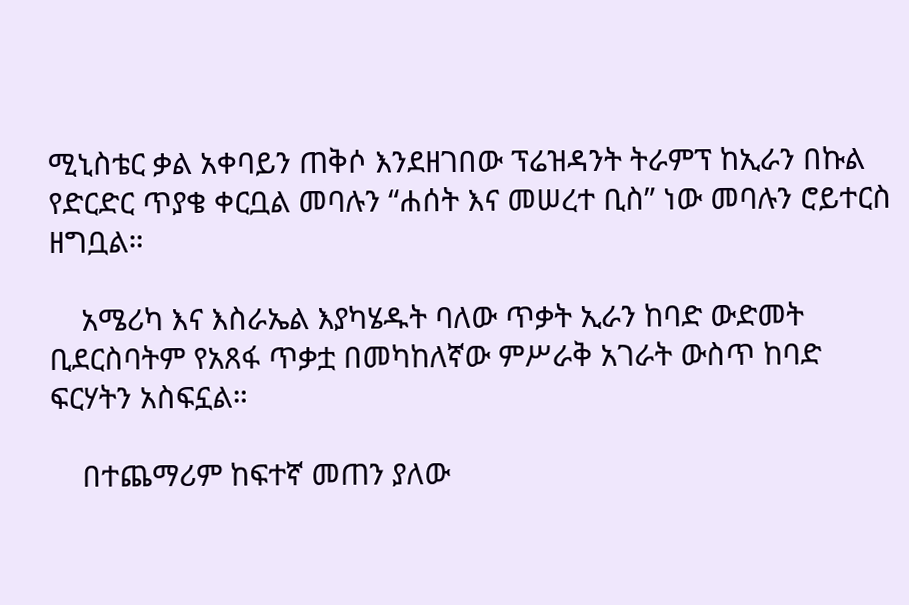ሚኒስቴር ቃል አቀባይን ጠቅሶ እንደዘገበው ፕሬዝዳንት ትራምፕ ከኢራን በኩል የድርድር ጥያቄ ቀርቧል መባሉን “ሐሰት እና መሠረተ ቢስ” ነው መባሉን ሮይተርስ ዘግቧል።

    አሜሪካ እና እስራኤል እያካሄዱት ባለው ጥቃት ኢራን ከባድ ውድመት ቢደርስባትም የአጸፋ ጥቃቷ በመካከለኛው ምሥራቅ አገራት ውስጥ ከባድ ፍርሃትን አስፍኗል።

    በተጨማሪም ከፍተኛ መጠን ያለው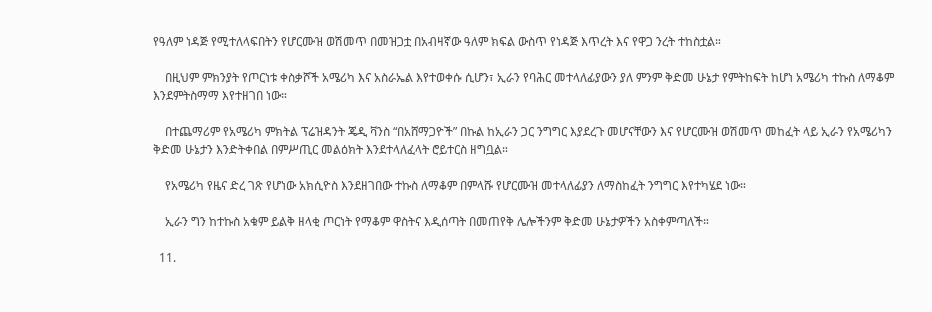የዓለም ነዳጅ የሚተለላፍበትን የሆርሙዝ ወሽመጥ በመዝጋቷ በአብዛኛው ዓለም ክፍል ውስጥ የነዳጅ እጥረት እና የዋጋ ንረት ተከስቷል።

    በዚህም ምክንያት የጦርነቱ ቀስቃሾች አሜሪካ እና አስራኤል እየተወቀሱ ሲሆን፣ ኢራን የባሕር መተላለፊያውን ያለ ምንም ቅድመ ሁኔታ የምትከፍት ከሆነ አሜሪካ ተኩስ ለማቆም እንደምትስማማ እየተዘገበ ነው።

    በተጨማሪም የአሜሪካ ምክትል ፕሬዝዳንት ጄዲ ቫንስ “በአሸማጋዮች” በኩል ከኢራን ጋር ንግግር እያደረጉ መሆናቸውን እና የሆርሙዝ ወሽመጥ መከፈት ላይ ኢራን የአሜሪካን ቅድመ ሁኔታን እንድትቀበል በምሥጢር መልዕክት እንደተላለፈላት ሮይተርስ ዘግቧል።

    የአሜሪካ የዜና ድረ ገጽ የሆነው አክሲዮስ እንደዘገበው ተኩስ ለማቆም በምላሹ የሆርሙዝ መተላለፊያን ለማስከፈት ንግግር እየተካሄደ ነው።

    ኢራን ግን ከተኩስ አቁም ይልቅ ዘላቂ ጦርነት የማቆም ዋስትና እዲሰጣት በመጠየቅ ሌሎችንም ቅድመ ሁኔታዎችን አስቀምጣለች።

  11.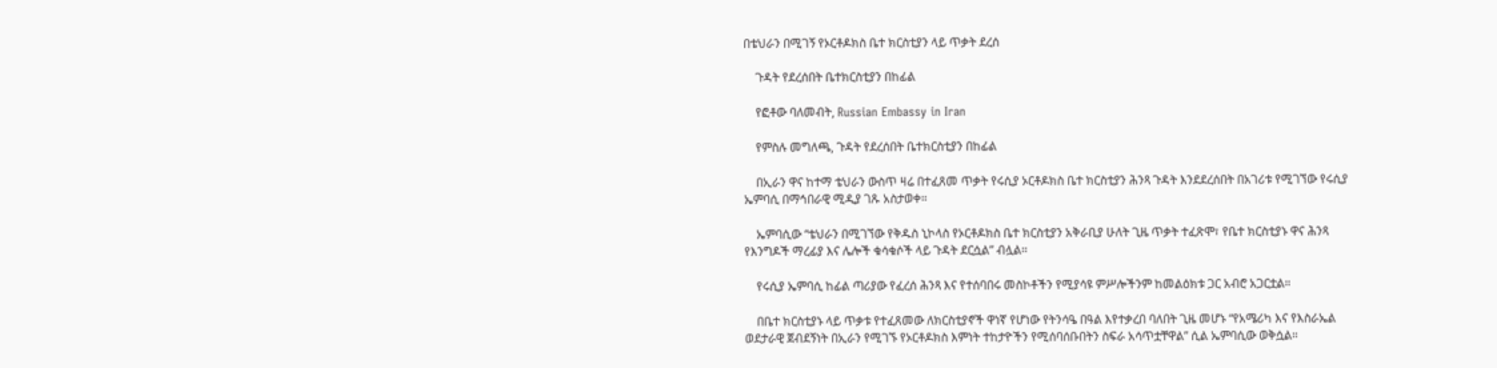በቴህራን በሚገኝ የኦርቶዶክስ ቤተ ክርስቲያን ላይ ጥቃት ደረሰ

    ጉዳት የደረሰበት ቤተክርስቲያን በከፊል

    የፎቶው ባለመብት, Russian Embassy in Iran

    የምስሉ መግለጫ, ጉዳት የደረሰበት ቤተክርስቲያን በከፊል

    በኢራን ዋና ከተማ ቴህራን ውስጥ ዛሬ በተፈጸመ ጥቃት የሩሲያ ኦርቶዶክስ ቤተ ክርስቲያን ሕንጻ ጉዳት እንደደረሰበት በአገሪቱ የሚገኘው የሩሲያ ኤምባሲ በማኅበራዊ ሚዲያ ገጹ አስታወቀ።

    ኤምባሲው “ቴህራን በሚገኘው የቅዱስ ኒኮላስ የኦርቶዶክስ ቤተ ክርስቲያን አቅራቢያ ሁለት ጊዜ ጥቃት ተፈጽሞ፣ የቤተ ክርስቲያኑ ዋና ሕንጻ የእንግዶች ማረፊያ እና ሌሎች ቁሳቁሶች ላይ ጉዳት ደርሷል” ብሏል።

    የሩሲያ ኤምባሲ ከፊል ጣሪያው የፈረሰ ሕንጻ እና የተሰባበሩ መስኮቶችን የሚያሳዩ ምሥሎችንም ከመልዕክቱ ጋር አብሮ አጋርቷል።

    በቤተ ክርስቲያኑ ላይ ጥቃቱ የተፈጸመው ለክርስቲያኖች ዋነኛ የሆነው የትንሳዔ በዓል እየተቃረበ ባለበት ጊዜ መሆኑ “የአሜሪካ እና የእስራኤል ወደታራዊ ጀብደኝነት በኢራን የሚገኙ የኦርቶዶክስ እምነት ተከታዮችን የሚሰባሰቡበትን ስፍራ አሳጥቷቸዋል” ሲል ኤምባሲው ወቅሷል።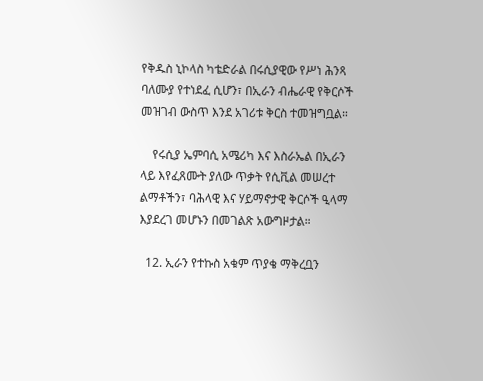የቅዱስ ኒኮላስ ካቴድራል በሩሲያዊው የሥነ ሕንጻ ባለሙያ የተነደፈ ሲሆን፣ በኢራን ብሔራዊ የቅርሶች መዝገብ ውስጥ እንደ አገሪቱ ቅርስ ተመዝግቧል።

    የሩሲያ ኤምባሲ አሜሪካ እና እስራኤል በኢራን ላይ እየፈጸሙት ያለው ጥቃት የሲቪል መሠረተ ልማቶችን፣ ባሕላዊ እና ሃይማኖታዊ ቅርሶች ዒላማ እያደረገ መሆኑን በመገልጽ አውግዞታል።

  12. ኢራን የተኩስ አቁም ጥያቄ ማቅረቧን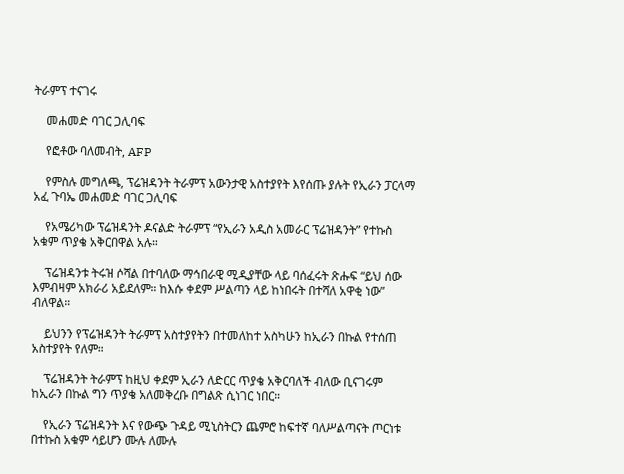ትራምፕ ተናገሩ

    መሐመድ ባገር ጋሊባፍ

    የፎቶው ባለመብት, AFP

    የምስሉ መግለጫ, ፕሬዝዳንት ትራምፕ አውንታዊ አስተያየት እየሰጡ ያሉት የኢራን ፓርላማ አፈ ጉባኤ መሐመድ ባገር ጋሊባፍ

    የአሜሪካው ፕሬዝዳንት ዶናልድ ትራምፕ “የኢራን አዲስ አመራር ፕሬዝዳንት” የተኩስ አቁም ጥያቄ አቅርበዋል አሉ።

    ፕሬዝዳንቱ ትሩዝ ሶሻል በተባለው ማኅበራዊ ሚዲያቸው ላይ ባሰፈሩት ጽሑፍ “ይህ ሰው እምብዛም አክራሪ አይደለም። ከእሱ ቀደም ሥልጣን ላይ ከነበሩት በተሻለ አዋቂ ነው” ብለዋል።

    ይህንን የፕሬዝዳንት ትራምፕ አስተያየትን በተመለከተ አስካሁን ከኢራን በኩል የተሰጠ አስተያየት የለም።

    ፕሬዝዳንት ትራምፕ ከዚህ ቀደም ኢራን ለድርር ጥያቄ አቅርባለች ብለው ቢናገሩም ከኢራን በኩል ግን ጥያቄ አለመቅረቡ በግልጽ ሲነገር ነበር።

    የኢራን ፕሬዝዳንት እና የውጭ ጉዳይ ሚኒስትርን ጨምሮ ከፍተኛ ባለሥልጣናት ጦርነቱ በተኩስ አቁም ሳይሆን ሙሉ ለሙሉ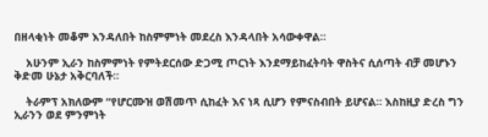በዘላቂነት መቆም እንዳለበት ከስምምነት መደረስ እንዳላበት አሳውቀዋል።

    አሁንም ኢራን ከስምምነት የምትደርሰው ድጋሚ ጦርነት እንደማይከፈትባት ዋስትና ሲሰጣት ብቻ መሆኑን ቅድመ ሁኔታ አቅርባለች።

    ትራምፕ አክለውም “የሆርሙዝ ወሽመጥ ሲከፈት እና ነጻ ሲሆን የምናስብበት ይሆናል። እስከዚያ ድረስ ግን ኢራንን ወደ ምንምነት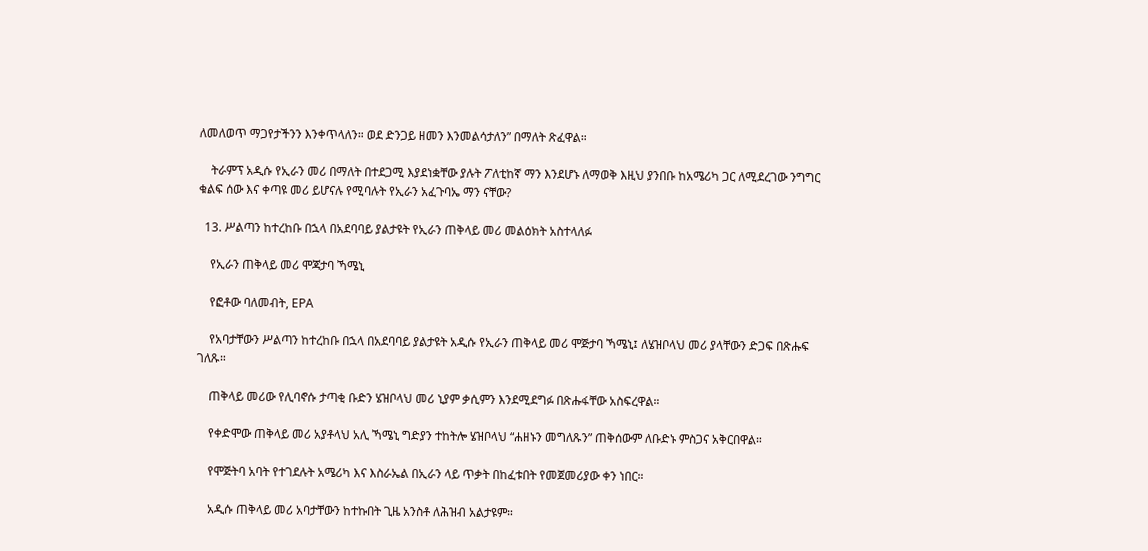ለመለወጥ ማጋየታችንን እንቀጥላለን። ወደ ድንጋይ ዘመን እንመልሳታለን” በማለት ጽፈዋል።

    ትራምፕ አዲሱ የኢራን መሪ በማለት በተደጋሚ እያደነቋቸው ያሉት ፖለቲከኛ ማን እንደሆኑ ለማወቅ እዚህ ያንበቡ ከአሜሪካ ጋር ለሚደረገው ንግግር ቁልፍ ሰው እና ቀጣዩ መሪ ይሆናሉ የሚባሉት የኢራን አፈጉባኤ ማን ናቸው?

  13. ሥልጣን ከተረከቡ በኋላ በአደባባይ ያልታዩት የኢራን ጠቅላይ መሪ መልዕክት አስተላለፉ

    የኢራን ጠቅላይ መሪ ሞጃታባ ኻሜኒ

    የፎቶው ባለመብት, EPA

    የአባታቸውን ሥልጣን ከተረከቡ በኋላ በአደባባይ ያልታዩት አዲሱ የኢራን ጠቅላይ መሪ ሞጅታባ ኻሜኒ፤ ለሄዝቦላህ መሪ ያላቸውን ድጋፍ በጽሑፍ ገለጹ።

    ጠቅላይ መሪው የሊባኖሱ ታጣቂ ቡድን ሄዝቦላህ መሪ ኒያም ቃሲምን እንደሚደግፉ በጽሑፋቸው አስፍረዋል።

    የቀድሞው ጠቅላይ መሪ አያቶላህ አሊ ኻሜኒ ግድያን ተከትሎ ሄዝቦላህ “ሐዘኑን መግለጹን” ጠቅሰውም ለቡድኑ ምስጋና አቅርበዋል።

    የሞጅትባ አባት የተገደሉት አሜሪካ እና እስራኤል በኢራን ላይ ጥቃት በከፈቱበት የመጀመሪያው ቀን ነበር።

    አዲሱ ጠቅላይ መሪ አባታቸውን ከተኩበት ጊዜ አንስቶ ለሕዝብ አልታዩም።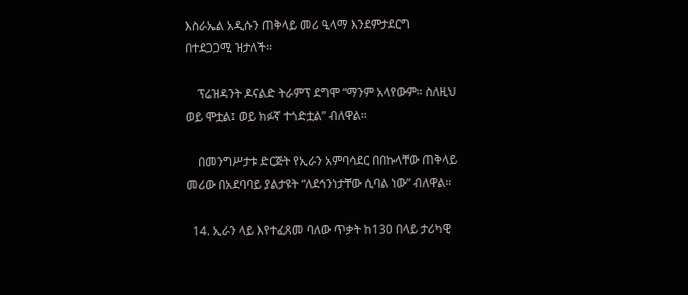እስራኤል አዲሱን ጠቅላይ መሪ ዒላማ እንደምታደርግ በተደጋጋሚ ዝታለች።

    ፕሬዝዳንት ዶናልድ ትራምፕ ደግሞ “ማንም አላየውም። ስለዚህ ወይ ሞቷል፤ ወይ ክፉኛ ተጎድቷል” ብለዋል።

    በመንግሥታቱ ድርጅት የኢራን አምባሳደር በበኩላቸው ጠቅላይ መሪው በአደባባይ ያልታዩት “ለደኅንነታቸው ሲባል ነው” ብለዋል።

  14. ኢራን ላይ እየተፈጸመ ባለው ጥቃት ከ130 በላይ ታሪካዊ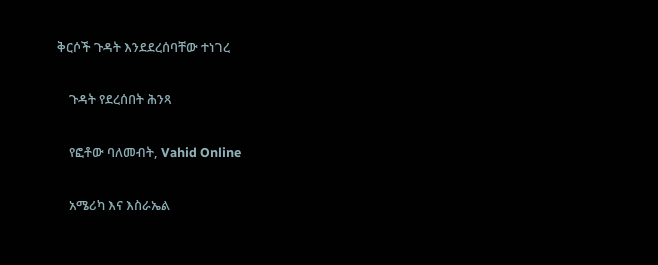ቅርሶች ጉዳት እንደደረሰባቸው ተነገረ

    ጉዳት የደረሰበት ሕንጻ

    የፎቶው ባለመብት, Vahid Online

    አሜሪካ እና እስራኤል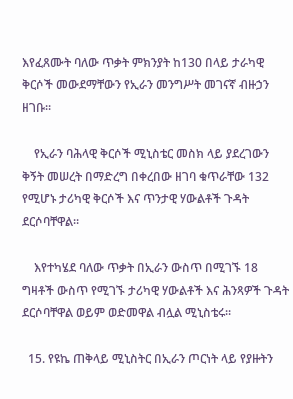እየፈጸሙት ባለው ጥቃት ምክንያት ከ130 በላይ ታራካዊ ቅርሶች መውደማቸውን የኢራን መንግሥት መገናኛ ብዙኃን ዘገቡ።

    የኢራን ባሕላዊ ቅርሶች ሚኒስቴር መስክ ላይ ያደረገውን ቅኝት መሠረት በማድረግ በቀረበው ዘገባ ቁጥራቸው 132 የሚሆኑ ታሪካዊ ቅርሶች እና ጥንታዊ ሃውልቶች ጉዳት ደርሶባቸዋል።

    እየተካሄደ ባለው ጥቃት በኢራን ውስጥ በሚገኙ 18 ግዛቶች ውስጥ የሚገኙ ታሪካዊ ሃውልቶች እና ሕንጻዎች ጉዳት ደርሶባቸዋል ወይም ወድመዋል ብሏል ሚኒስቴሩ።

  15. የዩኬ ጠቅላይ ሚኒስትር በኢራን ጦርነት ላይ የያዙትን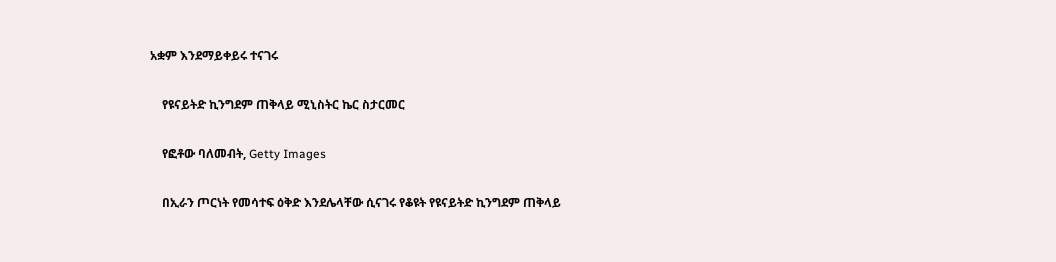አቋም እንደማይቀይሩ ተናገሩ

    የዩናይትድ ኪንግደም ጠቅላይ ሚኒስትር ኬር ስታርመር

    የፎቶው ባለመብት, Getty Images

    በኢራን ጦርነት የመሳተፍ ዕቅድ እንደሌላቸው ሲናገሩ የቆዩት የዩናይትድ ኪንግደም ጠቅላይ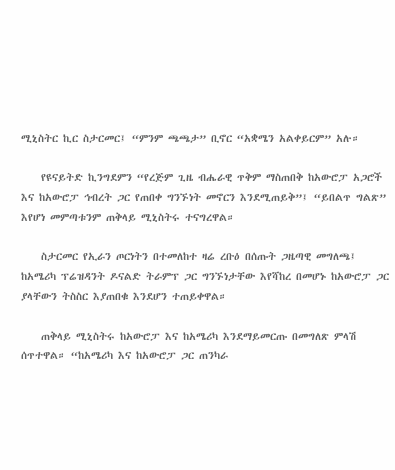ሚኒስትር ኪር ስታርመር፤ “ምንም ጫጫታ” ቢኖር “አቋሜን አልቀይርም” አሉ።

    የዩናይትድ ኪንግደምን “የረጅም ጊዜ ብሔራዊ ጥቅም ማስጠበቅ ከአውሮፓ አጋሮች እና ከአውሮፓ ኅብረት ጋር የጠበቀ ግንኙነት መኖርን እንደሚጠይቅ”፤ “ይበልጥ ግልጽ” እየሆነ መምጣቱንም ጠቅላይ ሚኒስትሩ ተናግረዋል።

    ስታርመር የኢራን ጦርነትን በተመለከተ ዛሬ ረቡዕ በሰጡት ጋዜጣዊ መግለጫ፤ ከአሜሪካ ፕሬዝዳንት ዶናልድ ትራምፕ ጋር ግንኙነታቸው እየሻከረ በመሆኑ ከአውሮፓ ጋር ያላቸውን ትስስር እያጠበቁ እንደሆን ተጠይቀዋል።

    ጠቅላይ ሚኒስትሩ ከአውሮፓ እና ከአሜሪካ እንደማይመርጡ በመግለጽ ምላሽ ሰጥተዋል። “ከአሜሪካ እና ከአውሮፓ ጋር ጠንካራ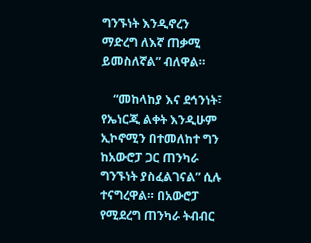ግንኙነት እንዲኖረን ማድረግ ለእኛ ጠቃሚ ይመስለኛል” ብለዋል።

    “መከላከያ እና ደኅንነት፣ የኤነርጂ ልቀት እንዲሁም ኢኮኖሚን በተመለከተ ግን ከአውሮፓ ጋር ጠንካራ ግንኙነት ያስፈልገናል” ሲሉ ተናግረዋል። በአውሮፓ የሚደረግ ጠንካራ ትብብር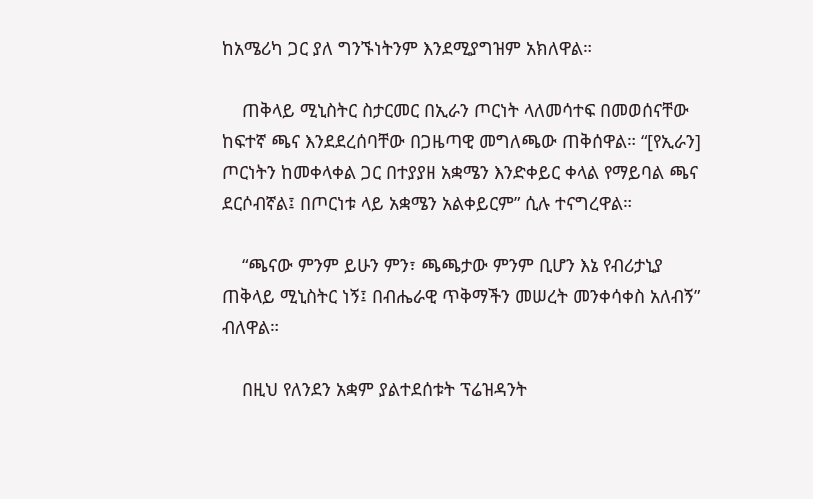ከአሜሪካ ጋር ያለ ግንኙነትንም እንደሚያግዝም አክለዋል።

    ጠቅላይ ሚኒስትር ስታርመር በኢራን ጦርነት ላለመሳተፍ በመወሰናቸው ከፍተኛ ጫና እንደደረሰባቸው በጋዜጣዊ መግለጫው ጠቅሰዋል። “[የኢራን] ጦርነትን ከመቀላቀል ጋር በተያያዘ አቋሜን እንድቀይር ቀላል የማይባል ጫና ደርሶብኛል፤ በጦርነቱ ላይ አቋሜን አልቀይርም” ሲሉ ተናግረዋል።

    “ጫናው ምንም ይሁን ምን፣ ጫጫታው ምንም ቢሆን እኔ የብሪታኒያ ጠቅላይ ሚኒስትር ነኝ፤ በብሔራዊ ጥቅማችን መሠረት መንቀሳቀስ አለብኝ” ብለዋል።

    በዚህ የለንደን አቋም ያልተደሰቱት ፕሬዝዳንት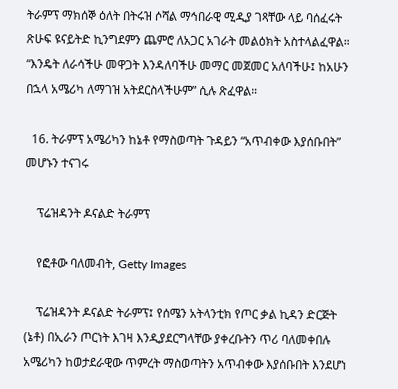ትራምፕ ማክሰኞ ዕለት በትሩዝ ሶሻል ማኅበራዊ ሚዲያ ገጻቸው ላይ ባሰፈሩት ጽሁፍ ዩናይትድ ኪንግደምን ጨምሮ ለአጋር አገራት መልዕክት አስተላልፈዋል። “እንዴት ለራሳችሁ መዋጋት እንዳለባችሁ መማር መጀመር አለባችሁ፤ ከአሁን በኋላ አሜሪካ ለማገዝ አትደርስላችሁም” ሲሉ ጽፈዋል።

  16. ትራምፕ አሜሪካን ከኔቶ የማስወጣት ጉዳይን “አጥብቀው እያሰቡበት” መሆኑን ተናገሩ

    ፕሬዝዳንት ዶናልድ ትራምፕ

    የፎቶው ባለመብት, Getty Images

    ፕሬዝዳንት ዶናልድ ትራምፕ፤ የሰሜን አትላንቲክ የጦር ቃል ኪዳን ድርጅት (ኔቶ) በኢራን ጦርነት እገዛ እንዲያደርግላቸው ያቀረቡትን ጥሪ ባለመቀበሉ አሜሪካን ከወታደራዊው ጥምረት ማስወጣትን አጥብቀው እያሰቡበት እንደሆነ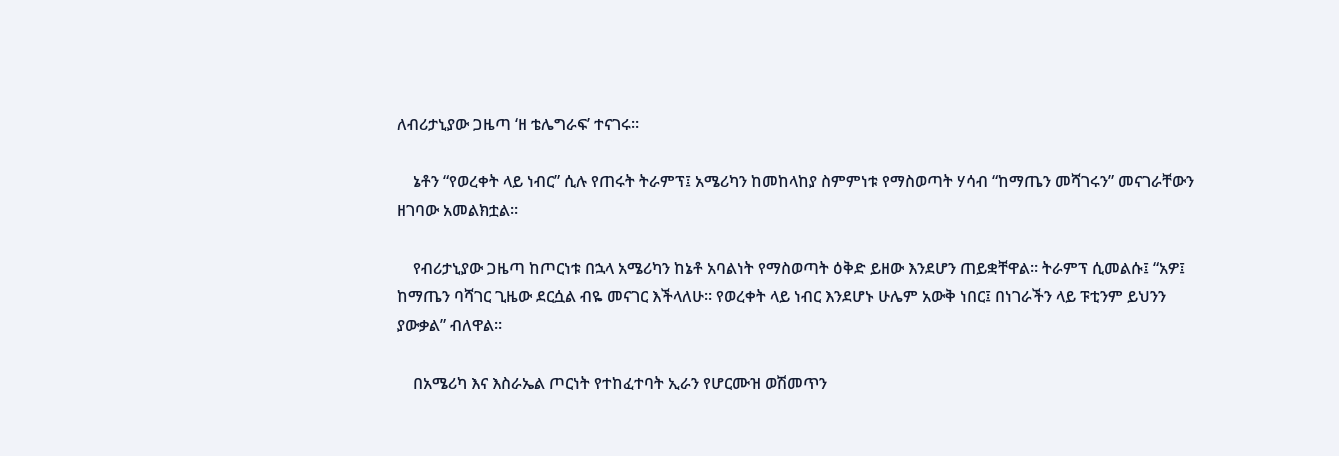ለብሪታኒያው ጋዜጣ ‘ዘ ቴሌግራፍ’ ተናገሩ።

    ኔቶን “የወረቀት ላይ ነብር” ሲሉ የጠሩት ትራምፕ፤ አሜሪካን ከመከላከያ ስምምነቱ የማስወጣት ሃሳብ “ከማጤን መሻገሩን” መናገራቸውን ዘገባው አመልክቷል።

    የብሪታኒያው ጋዜጣ ከጦርነቱ በኋላ አሜሪካን ከኔቶ አባልነት የማስወጣት ዕቅድ ይዘው እንደሆን ጠይቋቸዋል። ትራምፕ ሲመልሱ፤ “አዎ፤ ከማጤን ባሻገር ጊዜው ደርሷል ብዬ መናገር እችላለሁ። የወረቀት ላይ ነብር እንደሆኑ ሁሌም አውቅ ነበር፤ በነገራችን ላይ ፑቲንም ይህንን ያውቃል” ብለዋል።

    በአሜሪካ እና እስራኤል ጦርነት የተከፈተባት ኢራን የሆርሙዝ ወሽመጥን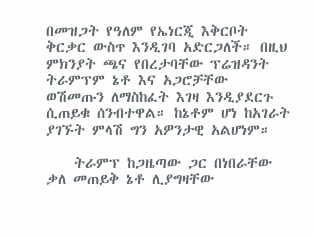በመዝጋት የዓለም የኤነርጂ እቅርቦት ቅርቃር ውስጥ እንዲገባ አድርጋለች። በዚህ ምክንያት ጫና የበረታባቸው ፕሬዝዳንት ትራምፕም ኔቶ እና አጋሮቻቸው ወሽመጡን ለማስከፈት እገዛ እንዲያደርጉ ሲጠይቁ ሰንብተዋል። ከኔቶም ሆነ ከአገራት ያገኙት ምላሽ ግን አዎንታዊ አልሆነም።

    ትራምፕ ከጋዜጣው ጋር በነበራቸው ቃለ መጠይቅ ኔቶ ሊያግዛቸው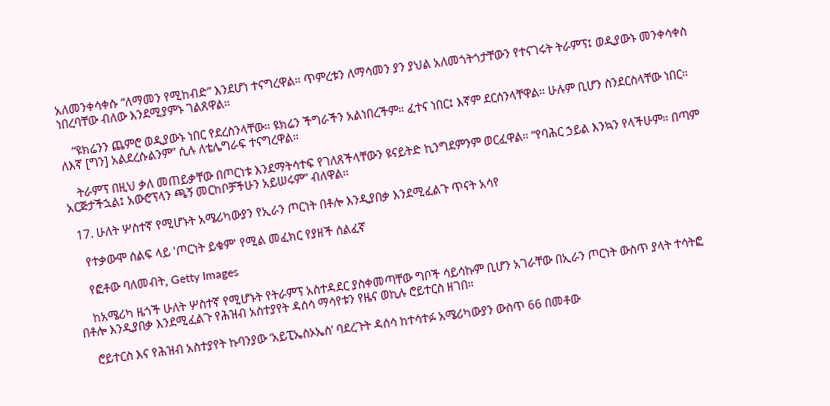አለመንቀሳቀሱ “ለማመን የሚከብድ” እንደሆነ ተናግረዋል። ጥምረቱን ለማሳመን ያን ያህል አለመጎትጎታቸውን የተናገሩት ትራምፕ፤ ወዲያውኑ መንቀሳቀስ ነበረባቸው ብለው እንደሚያምኑ ገልጸዋል።

    “ዩክሬንን ጨምሮ ወዲያውኑ ነበር የደረስንላቸው። ዩክሬን ችግራችን አልነበረችም። ፈተና ነበር፤ እኛም ደርሰንላቸዋል። ሁሉም ቢሆን ስንደርስላቸው ነበር። ለእኛ [ግን] አልደረሱልንም” ሲሉ ለቴሌግራፍ ተናግረዋል።

    ትራምፕ በዚህ ቃለ መጠይቃቸው በጦርነቱ እንደማትሳተፍ የገለጸችላቸውን ዩናይትድ ኪንግደምንም ወርፈዋል። “የባሕር ኃይል እንኳን የላችሁም። በጣም አርጅታችኋል፤ አውሮፕላን ጫኝ መርከቦቻችሁን አይሠሩም” ብለዋል።

  17. ሁለት ሦስተኛ የሚሆኑት አሜሪካውያን የኢራን ጦርነት በቶሎ እንዲያበቃ እንደሚፈልጉ ጥናት አሳየ

    የተቃውሞ ሰልፍ ላይ 'ጦርነት ይቁም' የሚል መፈክር የያዘች ሰልፈኛ

    የፎቶው ባለመብት, Getty Images

    ከአሜሪካ ዜጎች ሁለት ሦስተኛ የሚሆኑት የትራምፕ አስተዳደር ያስቀመጣቸው ግቦች ሳይሳኩም ቢሆን አገራቸው በኢራን ጦርነት ውስጥ ያላት ተሳትፎ በቶሎ እንዲያበቃ እንደሚፈልጉ የሕዝብ አስተያየት ዳሰሳ ማሳየቱን የዜና ወኪሉ ሮይተርስ ዘገበ።

    ሮይተርስ እና የሕዝብ አስተያየት ኩባንያው ‘አይፒኤስኦኤስ’ ባደረጉት ዳሰሳ ከተሳተፉ አሜሪካውያን ውስጥ 66 በመቶው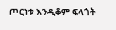ጦርነቱ እንዲቆም ፍላጎት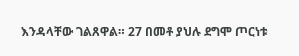እንዳላቸው ገልጸዋል። 27 በመቶ ያህሉ ደግሞ ጦርነቱ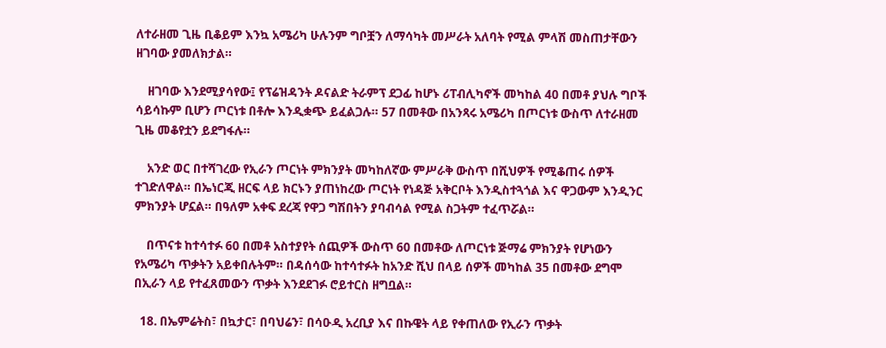ለተራዘመ ጊዜ ቢቆይም እንኳ አሜሪካ ሁሉንም ግቦቿን ለማሳካት መሥራት አለባት የሚል ምላሽ መስጠታቸውን ዘገባው ያመለክታል።

    ዘገባው እንደሚያሳየው፤ የፕሬዝዳንት ዶናልድ ትራምፕ ደጋፊ ከሆኑ ሪፐብሊካኖች መካከል 40 በመቶ ያህሉ ግቦች ሳይሳኩም ቢሆን ጦርነቱ በቶሎ እንዲቋጭ ይፈልጋሉ። 57 በመቶው በአንጻሩ አሜሪካ በጦርነቱ ውስጥ ለተራዘመ ጊዜ መቆየቷን ይደግፋሉ።

    አንድ ወር በተሻገረው የኢራን ጦርነት ምክንያት መካከለኛው ምሥራቅ ውስጥ በሺህዎች የሚቆጠሩ ሰዎች ተገድለዋል። በኤነርጂ ዘርፍ ላይ ክርኑን ያጠነከረው ጦርነት የነዳጅ አቅርቦት እንዲስተጓጎል እና ዋጋውም እንዲንር ምክንያት ሆኗል። በዓለም አቀፍ ደረጃ የዋጋ ግሽበትን ያባብሳል የሚል ስጋትም ተፈጥሯል።

    በጥናቱ ከተሳተፉ 60 በመቶ አስተያየት ሰጪዎች ውስጥ 60 በመቶው ለጦርነቱ ጅማሬ ምክንያት የሆነውን የአሜሪካ ጥቃትን አይቀበሉትም። በዳሰሳው ከተሳተፉት ከአንድ ሺህ በላይ ሰዎች መካከል 35 በመቶው ደግሞ በኢራን ላይ የተፈጸመውን ጥቃት እንደደገፉ ሮይተርስ ዘግቧል።

  18. በኤምሬትስ፣ በኳታር፣ በባህሬን፣ በሳዑዲ አረቢያ እና በኩዌት ላይ የቀጠለው የኢራን ጥቃት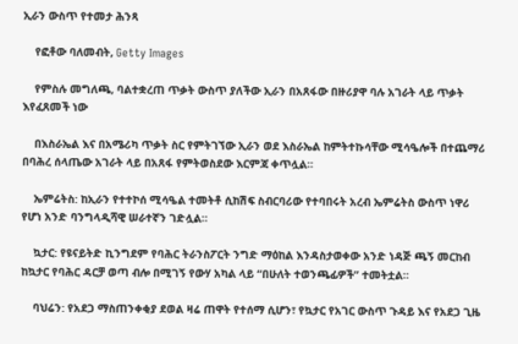ኢራን ውስጥ የተመታ ሕንጻ

    የፎቶው ባለመብት, Getty Images

    የምስሉ መግለጫ, ባልተቋረጠ ጥቃት ውስጥ ያለችው ኢራን በአጸፋው በዙሪያዋ ባሉ አገራት ላይ ጥቃት እየፈጸመች ነው

    በእስራኤል እና በአሜሪካ ጥቃት ስር የምትገኘው ኢራን ወደ እስራኤል ከምትተኩሳቸው ሚሳዔሎች በተጨማሪ በባሕረ ሰላጤው አገራት ላይ በአጸፋ የምትወስደው እርምጃ ቀጥሏል።

    ኤምሬትስ: ከኢራን የተተኮሰ ሚሳዔል ተመትቶ ሲከሽፍ ስብርባሪው የተባበሩት አረብ ኤምሬትስ ውስጥ ነዋሪ የሆነ አንድ ባንግላዲሻዊ ሠራተኛን ገድሏል።

    ኳታር: የዩናይትድ ኪንግደም የባሕር ትራንስፖርት ንግድ ማዕከል እንዳስታወቀው አንድ ነዳጅ ጫኝ መርከብ ከኳታር የባሕር ዳርቻ ወጣ ብሎ በሚገኝ የውሃ አካል ላይ “በሁለት ተወንጫፊዎች” ተመትቷል።

    ባህሬን: የአደጋ ማስጠንቀቂያ ደወል ዛሬ ጠዋት የተሰማ ሲሆን፣ የኳታር የአገር ውስጥ ጉዳይ እና የአደጋ ጊዜ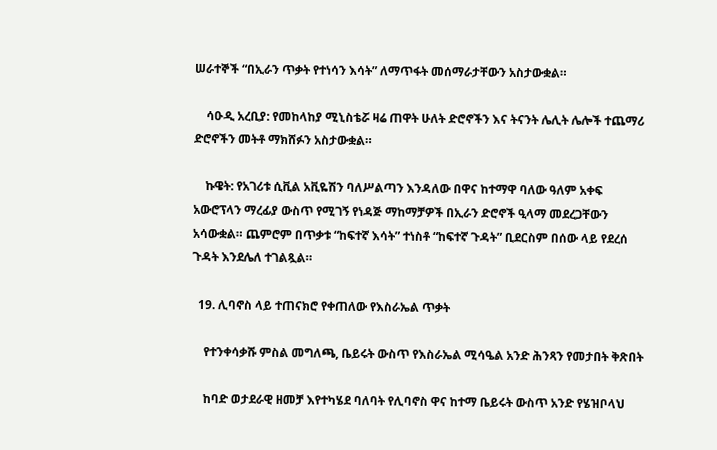ሠራተኞች “በኢራን ጥቃት የተነሳን እሳት” ለማጥፋት መሰማራታቸውን አስታውቋል።

    ሳዑዲ አረቢያ: የመከላከያ ሚኒስቴሯ ዛሬ ጠዋት ሁለት ድሮኖችን እና ትናንት ሌሊት ሌሎች ተጨማሪ ድሮኖችን መትቶ ማክሸፉን አስታውቋል።

    ኩዌት: የአገሪቱ ሲቪል አቪዬሽን ባለሥልጣን እንዳለው በዋና ከተማዋ ባለው ዓለም አቀፍ አውሮፕላን ማረፊያ ውስጥ የሚገኝ የነዳጅ ማከማቻዎች በኢራን ድሮኖች ዒላማ መደረጋቸውን አሳውቋል። ጨምሮም በጥቃቱ “ከፍተኛ እሳት” ተነስቶ “ከፍተኛ ጉዳት” ቢደርስም በሰው ላይ የደረሰ ጉዳት እንደሌለ ተገልጿል።

  19. ሊባኖስ ላይ ተጠናክሮ የቀጠለው የእስራኤል ጥቃት

    የተንቀሳቃሹ ምስል መግለጫ, ቤይሩት ውስጥ የእስራኤል ሚሳዔል አንድ ሕንጻን የመታበት ቅጽበት

    ከባድ ወታደራዊ ዘመቻ እየተካሄደ ባለባት የሊባኖስ ዋና ከተማ ቤይሩት ውስጥ አንድ የሄዝቦላህ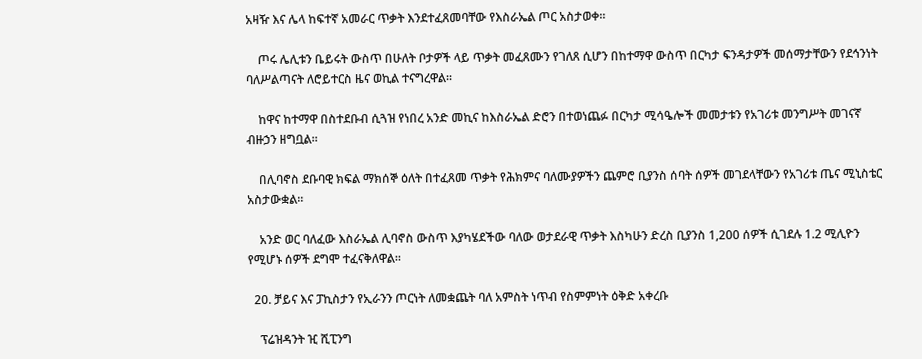አዛዥ እና ሌላ ከፍተኛ አመራር ጥቃት እንደተፈጸመባቸው የእስራኤል ጦር አስታወቀ።

    ጦሩ ሌሊቱን ቤይሩት ውስጥ በሁለት ቦታዎች ላይ ጥቃት መፈጸሙን የገለጸ ሲሆን በከተማዋ ውስጥ በርካታ ፍንዳታዎች መሰማታቸውን የደኅንነት ባለሥልጣናት ለሮይተርስ ዜና ወኪል ተናግረዋል።

    ከዋና ከተማዋ በስተደቡብ ሲጓዝ የነበረ አንድ መኪና ከእስራኤል ድሮን በተወነጨፉ በርካታ ሚሳዔሎች መመታቱን የአገሪቱ መንግሥት መገናኛ ብዙኃን ዘግቧል።

    በሊባኖስ ደቡባዊ ክፍል ማክሰኞ ዕለት በተፈጸመ ጥቃት የሕክምና ባለሙያዎችን ጨምሮ ቢያንስ ሰባት ሰዎች መገደላቸውን የአገሪቱ ጤና ሚኒስቴር አስታውቋል።

    አንድ ወር ባለፈው እስራኤል ሊባኖስ ውስጥ እያካሄደችው ባለው ወታደራዊ ጥቃት እስካሁን ድረስ ቢያንስ 1,200 ሰዎች ሲገደሉ 1.2 ሚሊዮን የሚሆኑ ሰዎች ደግሞ ተፈናቅለዋል።

  20. ቻይና እና ፓኪስታን የኢራንን ጦርነት ለመቋጨት ባለ አምስት ነጥብ የስምምነት ዕቅድ አቀረቡ

    ፕሬዝዳንት ዢ ሺፒንግ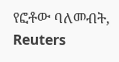የፎቶው ባለመብት, Reuters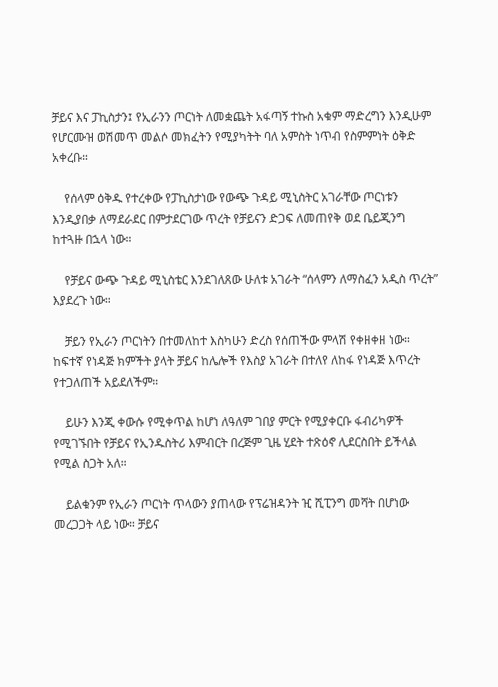ቻይና እና ፓኪስታን፤ የኢራንን ጦርነት ለመቋጨት አፋጣኝ ተኩስ አቁም ማድረግን እንዲሁም የሆርሙዝ ወሽመጥ መልሶ መክፈትን የሚያካትት ባለ አምስት ነጥብ የስምምነት ዕቅድ አቀረቡ።

    የሰላም ዕቅዱ የተረቀው የፓኪስታነው የውጭ ጉዳይ ሚኒስትር አገራቸው ጦርነቱን እንዲያበቃ ለማደራደር በምታደርገው ጥረት የቻይናን ድጋፍ ለመጠየቅ ወደ ቤይጂንግ ከተጓዙ በኋላ ነው።

    የቻይና ውጭ ጉዳይ ሚኒስቴር እንደገለጸው ሁለቱ አገራት “ሰላምን ለማስፈን አዲስ ጥረት” እያደረጉ ነው።

    ቻይን የኢራን ጦርነትን በተመለከተ እስካሁን ድረስ የሰጠችው ምላሽ የቀዘቀዘ ነው። ከፍተኛ የነዳጅ ክምችት ያላት ቻይና ከሌሎች የእስያ አገራት በተለየ ለከፋ የነዳጅ እጥረት የተጋለጠች አይደለችም።

    ይሁን እንጂ ቀውሱ የሚቀጥል ከሆነ ለዓለም ገበያ ምርት የሚያቀርቡ ፋብሪካዎች የሚገኙበት የቻይና የኢንዱስትሪ እምብርት በረጅም ጊዜ ሂደት ተጽዕኖ ሊደርስበት ይችላል የሚል ስጋት አለ።

    ይልቁንም የኢራን ጦርነት ጥላውን ያጠላው የፕሬዝዳንት ዢ ሺፒንግ መሻት በሆነው መረጋጋት ላይ ነው። ቻይና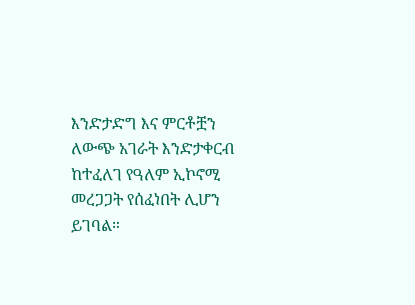እንድታድግ እና ምርቶቿን ለውጭ አገራት እንድታቀርብ ከተፈለገ የዓለም ኢኮኖሚ መረጋጋት የሰፈነበት ሊሆን ይገባል።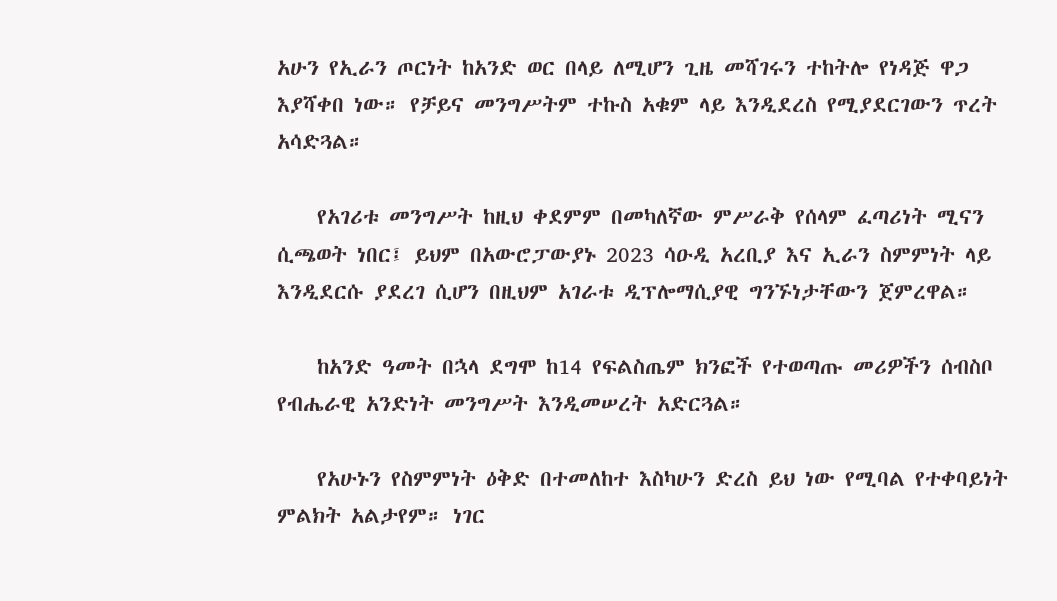አሁን የኢራን ጦርነት ከአንድ ወር በላይ ለሚሆን ጊዜ መሻገሩን ተከትሎ የነዳጅ ዋጋ እያሻቀበ ነው። የቻይና መንግሥትም ተኩስ አቁም ላይ እንዲደረስ የሚያደርገውን ጥረት አሳድጓል።

    የአገሪቱ መንግሥት ከዚህ ቀደምም በመካለኛው ምሥራቅ የሰላም ፈጣሪነት ሚናን ሲጫወት ነበር፤ ይህም በአውሮፓውያኑ 2023 ሳዑዲ አረቢያ እና ኢራን ስምምነት ላይ እንዲደርሱ ያደረገ ሲሆን በዚህም አገራቱ ዲፕሎማሲያዊ ግንኙነታቸውን ጀምረዋል።

    ከአንድ ዓመት በኋላ ደግሞ ከ14 የፍልስጤም ክንፎች የተወጣጡ መሪዎችን ሰብስቦ የብሔራዊ አንድነት መንግሥት እንዲመሠረት አድርጓል።

    የአሁኑን የስምምነት ዕቅድ በተመለከተ እስካሁን ድረስ ይህ ነው የሚባል የተቀባይነት ምልክት አልታየም። ነገር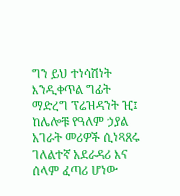ግን ይህ ተነሳሽነት እንዲቀጥል ግፊት ማድረግ ፕሬዝዳንት ዢ፤ ከሌሎቹ የዓለም ኃያል አገራት መሪዎች ሲነጻጸሩ ገለልተኛ አደራዳሪ እና ሰላም ፈጣሪ ሆነው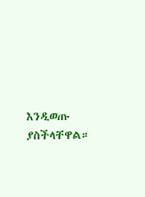እንዲወጡ ያስችላቸዋል።